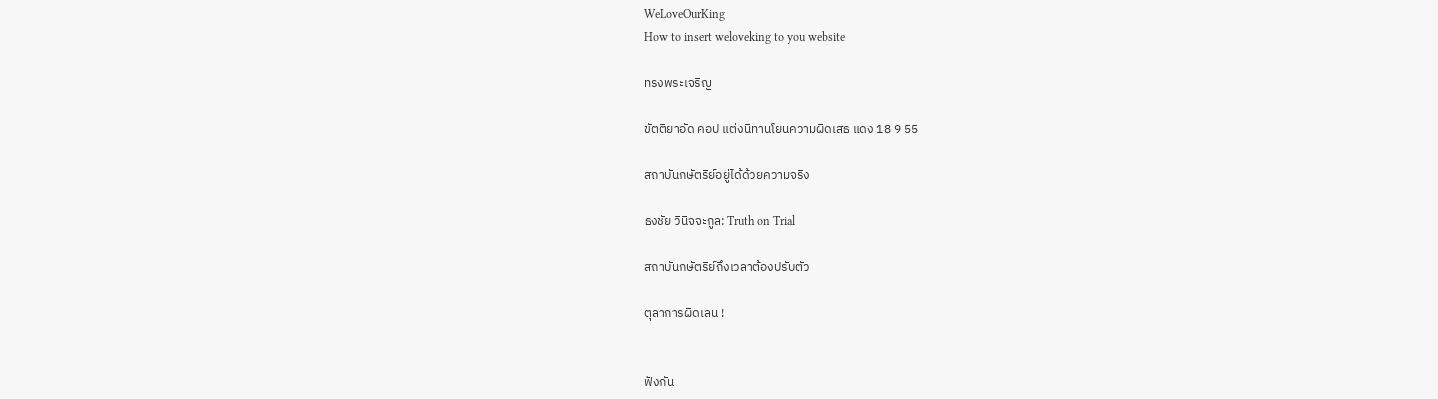WeLoveOurKing
How to insert weloveking to you website

ทรงพระเจริญ

ขัตติยาอัด คอป แต่งนิทานโยนความผิดเสธ แดง 18 9 55

สถาบันกษัตริย์อยู่ได้ด้วยความจริง

ธงชัย วินิจจะกูล: Truth on Trial

สถาบันกษัตริย์ถึงเวลาต้องปรับตัว

ตุลาการผิดเลน !


ฟังกัน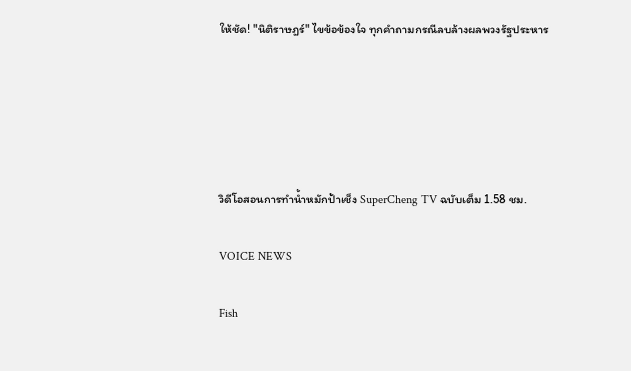ให้ชัด! "นิติราษฎร์" ไขข้อข้องใจ ทุกคำถามกรณีลบล้างผลพวงรัฐประหาร





วิดีโอสอนการทำน้ำหมักป้าเช็ง SuperCheng TV ฉบับเต็ม 1.58 ชม.

VOICE NEWS

Fish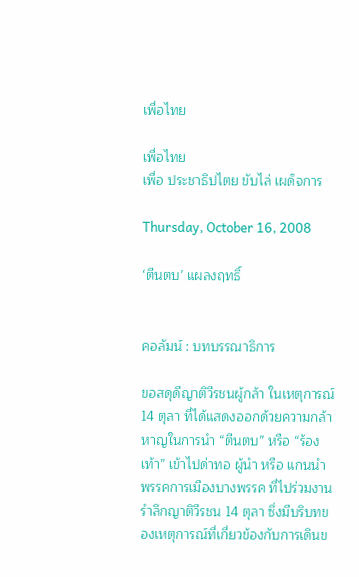เพื่อไทย

เพื่อไทย
เพื่อ ประชาธิปไตย ขับไล่ เผด็จการ

Thursday, October 16, 2008

‘ตีนตบ’ แผลงฤทธิ์


คอลัมน์ : บทบรรณาธิการ

ขอสดุดีญาติวีรชนผู้กล้า ในเหตุการณ์ 14 ตุลา ที่ได้แสดงออกด้วยความกล้าหาญในการนำ “ตีนตบ” หรือ “ร้องเท้า” เข้าไปด่าทอ ผู้นำ หรือ แกนนำ พรรคการเมืองบางพรรค ที่ไปร่วมงานรำลึกญาติวีรชน 14 ตุลา ซึ่งมีบริบทของเหตุการณ์ที่เกี่ยวข้องกับการเดินข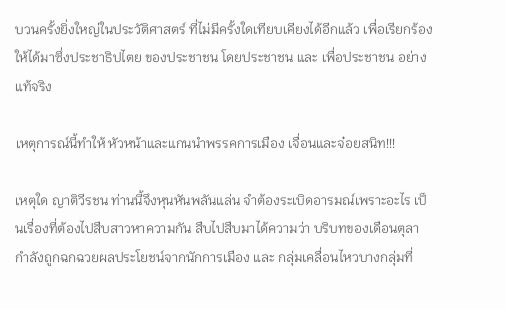บวนครั้งยิ่งใหญ่ในประวัติศาสตร์ ที่ไม่มีครั้งใดเทียบเคียงได้อีกแล้ว เพื่อเรียกร้องให้ได้มาซึ่งประชาธิปไตย ของประชาชน โดยประชาชน และ เพื่อประชาชน อย่างแท้จริง

เหตุการณ์นี้ทำให้ หัวหน้าและแกนนำพรรคการเมือง เจื่อนและจ๋อยสนิท!!!

เหตุใด ญาติวีรชน ท่านนี้จึงหุนหันพลันแล่น จำต้องระเบิดอารมณ์เพราะอะไร เป็นเรื่องที่ต้องไปสืบสาวหาความกัน สืบไปสืบมาได้ความว่า บริบทของเดือนตุลา กำลังถูกฉกฉวยผลประโยชน์จากนักการเมือง และ กลุ่มเคลื่อนไหวบางกลุ่มที่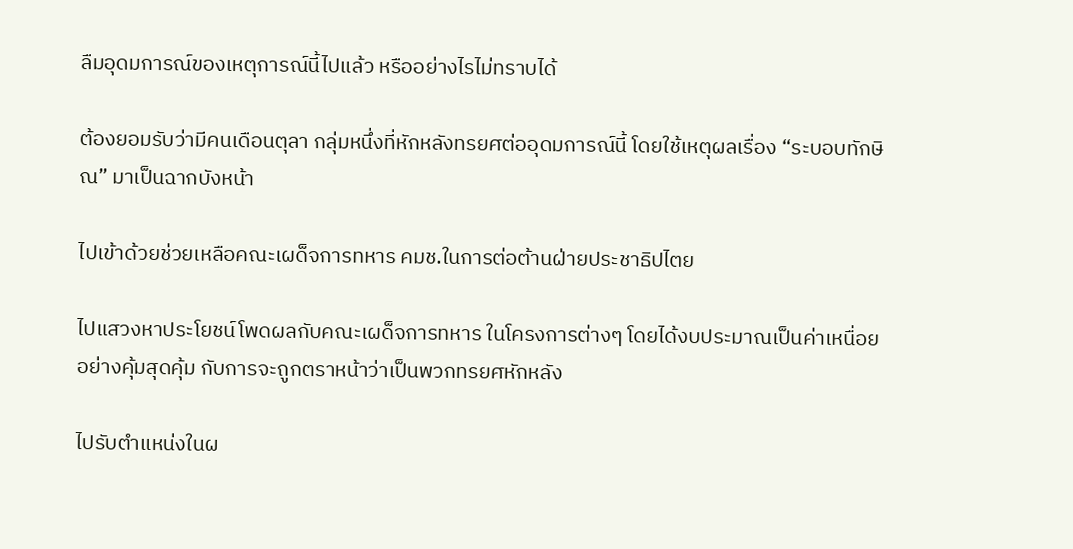ลืมอุดมการณ์ของเหตุการณ์นี้ไปแล้ว หรืออย่างไรไม่ทราบได้

ต้องยอมรับว่ามีคนเดือนตุลา กลุ่มหนึ่งที่หักหลังทรยศต่ออุดมการณ์นี้ โดยใช้เหตุผลเรื่อง “ระบอบทักษิณ” มาเป็นฉากบังหน้า

ไปเข้าด้วยช่วยเหลือคณะเผด็จการทหาร คมช.ในการต่อต้านฝ่ายประชาธิปไตย

ไปแสวงหาประโยชน์โพดผลกับคณะเผด็จการทหาร ในโครงการต่างๆ โดยได้งบประมาณเป็นค่าเหนื่อย อย่างคุ้มสุดคุ้ม กับการจะถูกตราหน้าว่าเป็นพวกทรยศหักหลัง

ไปรับตำแหน่งในผ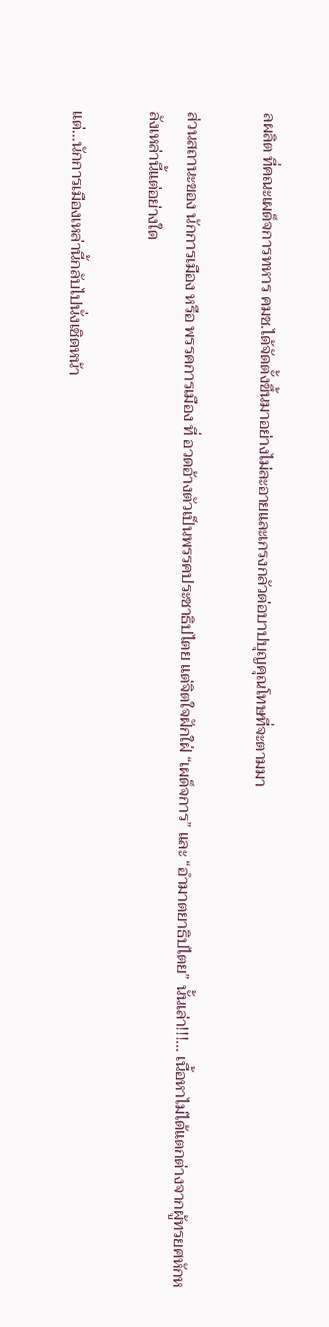ลผลิต ที่คณะเผด็จการทหาร คมช.ได้จัดตั้งขึ้นมาอย่างไม่ละอายและเกรงกลัวต่อบาปบุญคุณโทษที่จะตามมา

ส่วนสถานะของ นักการเมือง หรือ พรรคการเมือง ที่ อวดอ้างตัวเป็นพรรคประชาธิปไตย แต่จิตใจฝักใฝ่ “เผด็จการ” และ “อำมาตยาธิปไตย” นั้นเล่า!!!... เนื้อหาไม่ได้แตกต่างจากผู้ทรยศหักหลังเหล่านี้แต่อย่างใด

แต่...นักการเมืองเหล่านี้กลับไปนั่งเชิดหน้า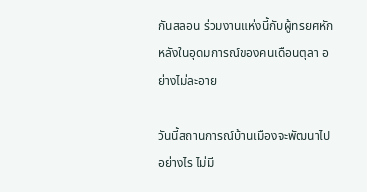กันสลอน ร่วมงานแห่งนี้กับผู้ทรยศหักหลังในอุดมการณ์ของคนเดือนตุลา อย่างไม่ละอาย

วันนี้สถานการณ์บ้านเมืองจะพัฒนาไปอย่างไร ไม่มี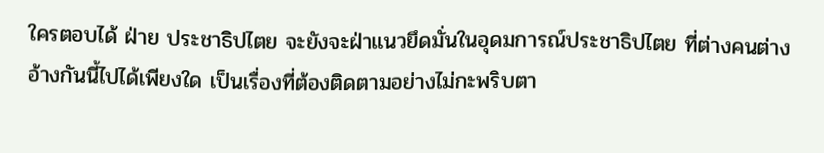ใครตอบได้ ฝ่าย ประชาธิปไตย จะยังจะฝ่าแนวยึดมั่นในอุดมการณ์ประชาธิปไตย ที่ต่างคนต่างอ้างกันนี้ไปได้เพียงใด เป็นเรื่องที่ต้องติดตามอย่างไม่กะพริบตา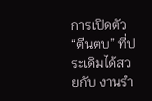การเปิดตัว “ตีนตบ” ที่ประเดิมได้สวยกับ งานรำ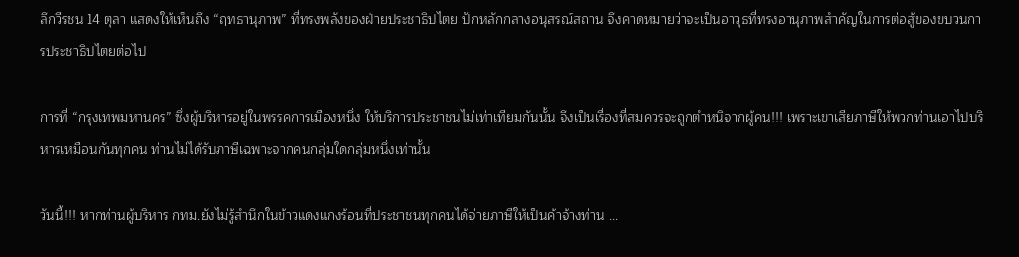ลึกวีรชน 14 ตุลา แสดงให้เห็นถึง “ฤทธานุภาพ” ที่ทรงพลังของฝ่ายประชาธิปไตย ปักหลักกลางอนุสรณ์สถาน จึงคาดหมายว่าจะเป็นอาวุธที่ทรงอานุภาพสำคัญในการต่อสู้ของขบวนการประชาธิปไตยต่อไป

การที่ “กรุงเทพมหานคร” ซึ่งผู้บริหารอยู่ในพรรคการเมืองหนึ่ง ให้บริการประชาชนไม่เท่าเทียมกันนั้น จึงเป็นเรื่องที่สมควรจะถูกตำหนิจากผู้คน!!! เพราะเขาเสียภาษีให้พวกท่านเอาไปบริหารเหมือนกันทุกคน ท่านไม่ได้รับภาษีเฉพาะจากคนกลุ่มใดกลุ่มหนึ่งเท่านั้น

วันนี้!!! หากท่านผู้บริหาร กทม.ยังไม่รู้สำนึกในข้าวแดงแกงร้อนที่ประชาชนทุกคนได้จ่ายภาษีให้เป็นค้าจ้างท่าน ...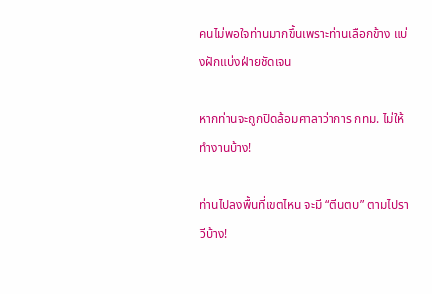คนไม่พอใจท่านมากขึ้นเพราะท่านเลือกข้าง แบ่งฝักแบ่งฝ่ายชัดเจน

หากท่านจะถูกปิดล้อมศาลาว่าการ กทม. ไม่ให้ทำงานบ้าง!

ท่านไปลงพื้นที่เขตไหน จะมี “ตีนตบ” ตามไปราวีบ้าง!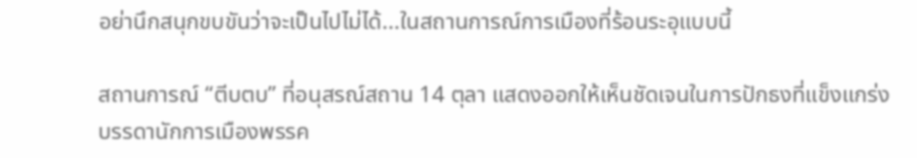อย่านึกสนุกขบขันว่าจะเป็นไปไม่ได้...ในสถานการณ์การเมืองที่ร้อนระอุแบบนี้

สถานการณ์ “ตีบตบ” ที่อนุสรณ์สถาน 14 ตุลา แสดงออกให้เห็นชัดเจนในการปักธงที่แข็งแกร่ง บรรดานักการเมืองพรรค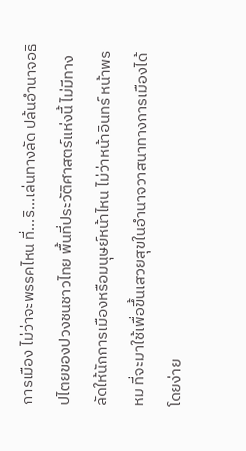การเมือง ไม่ว่าจะพรรคไหน ที่...ริ...เล่นทางลัด ปล้นอำนาจอธิปไตยของปวงชนชาวไทย พื้นที่ประวัติศาสตร์แห่งนี้ ไม่มีทางลัดให้นักการเมืองหรือมนุษย์หน้าไหน ไม่ว่าหน้าอินทร์ หน้าพรหม ที่จะมาใช้เพื่อขึ้นเสวยสุขในอำนาจวาสนาทางการเมืองได้โดยง่าย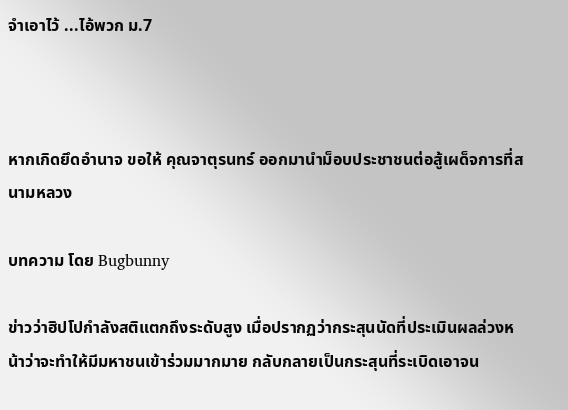จำเอาไว้ ...ไอ้พวก ม.7



หากเกิดยึดอำนาจ ขอให้ คุณจาตุรนทร์ ออกมานำม็อบประชาชนต่อสู้เผด็จการที่สนามหลวง

บทความ โดย Bugbunny

ข่าวว่าฮิปโปกำลังสติแตกถึงระดับสูง เมื่อปรากฏว่ากระสุนนัดที่ประเมินผลล่วงหน้าว่าจะทำให้มีมหาชนเข้าร่วมมากมาย กลับกลายเป็นกระสุนที่ระเบิดเอาจน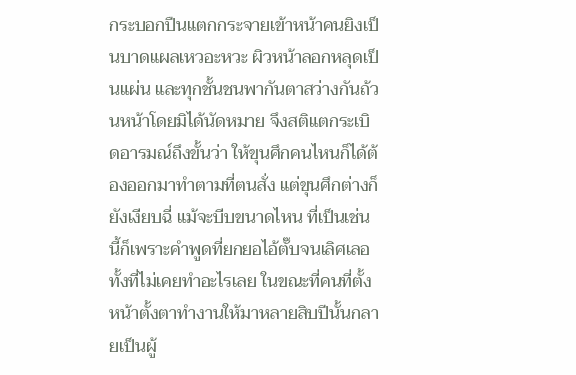กระบอกปืนแตกกระจายเข้าหน้าคนยิงเป็นบาดแผลเหวอะหวะ ผิวหน้าลอกหลุดเป็นแผ่น และทุกชั้นชนพากันตาสว่างกันถ้วนหน้าโดยมิได้นัดหมาย จึงสติแตกระเบิดอารมณ์ถึงขั้นว่า ให้ขุนศึกคนไหนก็ได้ต้องออกมาทำตามที่ตนสั่ง แต่ขุนศึกต่างก็ยังเงียบฉี่ แม้จะบีบขนาดไหน ที่เป็นเช่นนี้ก็เพราะคำพูดที่ยกยอไอ้ตั๊บจนเลิศเลอทั้งที่ไม่เคยทำอะไรเลย ในขณะที่คนที่ตั้งหน้าตั้งตาทำงานให้มาหลายสิบปีนั้นกลายเป็นผู้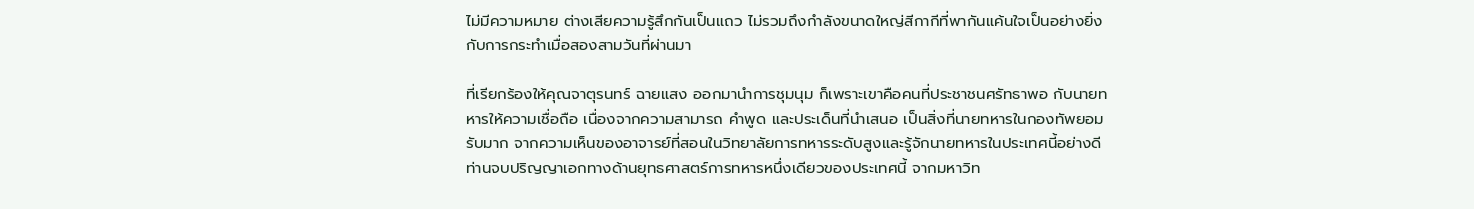ไม่มีความหมาย ต่างเสียความรู้สึกกันเป็นแถว ไม่รวมถึงกำลังขนาดใหญ่สีกากีที่พากันแค้นใจเป็นอย่างยิ่งกับการกระทำเมื่อสองสามวันที่ผ่านมา

ที่เรียกร้องให้คุณจาตุรนทร์ ฉายแสง ออกมานำการชุมนุม ก็เพราะเขาคือคนที่ประชาชนศรัทธาพอ กับนายทหารให้ความเชื่อถือ เนื่องจากความสามารถ คำพูด และประเด็นที่นำเสนอ เป็นสิ่งที่นายทหารในกองทัพยอมรับมาก จากความเห็นของอาจารย์ที่สอนในวิทยาลัยการทหารระดับสูงและรู้จักนายทหารในประเทศนี้อย่างดี ท่านจบปริญญาเอกทางด้านยุทธศาสตร์การทหารหนึ่งเดียวของประเทศนี้ จากมหาวิท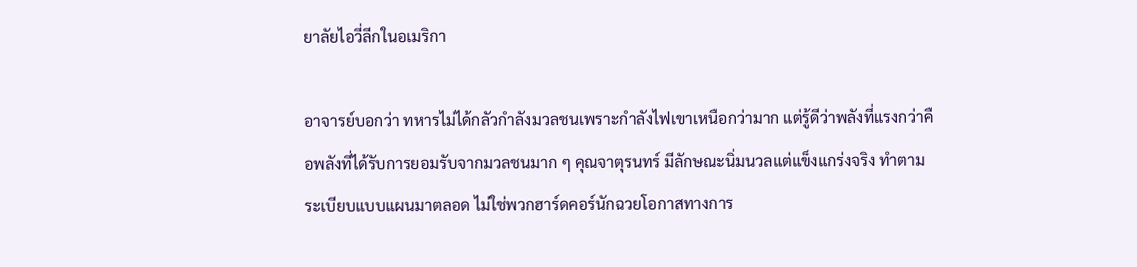ยาลัยไอวี่ลีกในอเมริกา

อาจารย์บอกว่า ทหารไม่ได้กลัวกำลังมวลชนเพราะกำลังไฟเขาเหนือกว่ามาก แต่รู้ดีว่าพลังที่แรงกว่าคือพลังที่ได้รับการยอมรับจากมวลชนมาก ๆ คุณจาตุรนทร์ มีลักษณะนิ่มนวลแต่แข็งแกร่งจริง ทำตามระเบียบแบบแผนมาตลอด ไม่ใช่พวกฮาร์ดคอร์นักฉวยโอกาสทางการ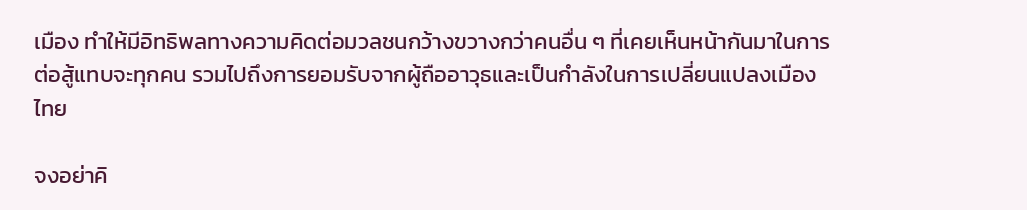เมือง ทำให้มีอิทธิพลทางความคิดต่อมวลชนกว้างขวางกว่าคนอื่น ๆ ที่เคยเห็นหน้ากันมาในการต่อสู้แทบจะทุกคน รวมไปถึงการยอมรับจากผู้ถืออาวุธและเป็นกำลังในการเปลี่ยนแปลงเมืองไทย

จงอย่าคิ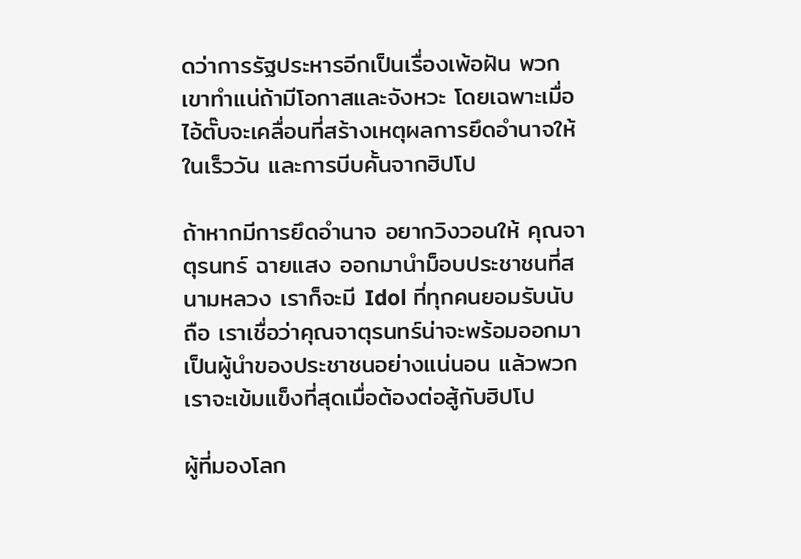ดว่าการรัฐประหารอีกเป็นเรื่องเพ้อฝัน พวกเขาทำแน่ถ้ามีโอกาสและจังหวะ โดยเฉพาะเมื่อไอ้ตั๊บจะเคลื่อนที่สร้างเหตุผลการยึดอำนาจให้ในเร็ววัน และการบีบคั้นจากฮิปโป

ถ้าหากมีการยึดอำนาจ อยากวิงวอนให้ คุณจาตุรนทร์ ฉายแสง ออกมานำม็อบประชาชนที่สนามหลวง เราก็จะมี Idol ที่ทุกคนยอมรับนับถือ เราเชื่อว่าคุณจาตุรนทร์น่าจะพร้อมออกมาเป็นผู้นำของประชาชนอย่างแน่นอน แล้วพวกเราจะเข้มแข็งที่สุดเมื่อต้องต่อสู้กับฮิปโป

ผู้ที่มองโลก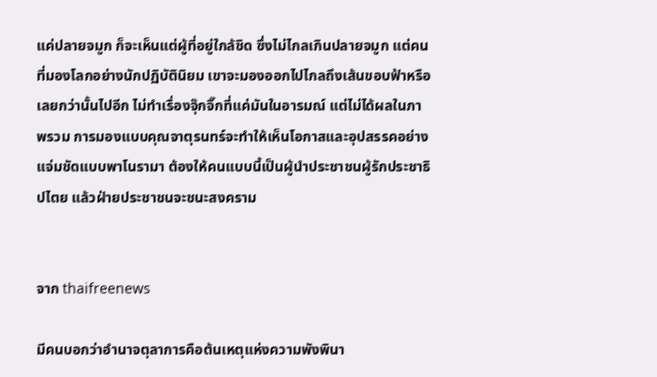แค่ปลายจมูก ก็จะเห็นแต่ผู้ที่อยู่ใกล้ชิด ซึ่งไม่ไกลเกินปลายจมูก แต่คนที่มองโลกอย่างนักปฏิบัตินิยม เขาจะมองออกไปไกลถึงเส้นขอบฟ้าหรือเลยกว่านั้นไปอีก ไม่ทำเรื่องจุ๊กจิ๊กที่แค่มันในอารมณ์ แต่ไม่ได้ผลในภาพรวม การมองแบบคุณจาตุรนทร์จะทำให้เห็นโอกาสและอุปสรรคอย่างแจ่มชัดแบบพาโนรามา ต้องให้คนแบบนี้เป็นผู้นำประชาชนผู้รักประชาธิปไตย แล้วฝ่ายประชาชนจะชนะสงคราม


จาก thaifreenews

มีคนบอกว่าอำนาจตุลาการคือต้นเหตุแห่งความพังพินา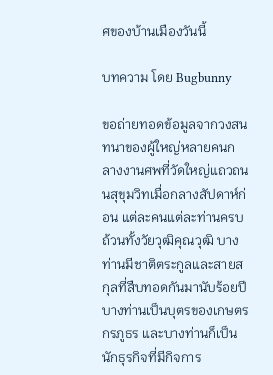ศของบ้านเมืองวันนี้

บทความ โดย Bugbunny

ขอถ่ายทอดข้อมูลจากวงสนทนาของผู้ใหญ่หลายคนกลางงานศพที่วัดใหญ่แถวถนนสุขุมวิทเมื่อกลางสัปดาห์ก่อน แต่ละคนแต่ละท่านครบถ้วนทั้งวัยวุฒิคุณวุฒิ บางท่านมีชาติตระกูลและสายสกุลที่สืบทอดกันมานับร้อยปี บางท่านเป็นบุตรของเกษตรกรภูธร และบางท่านก็เป็นนักธุรกิจที่มีกิจการ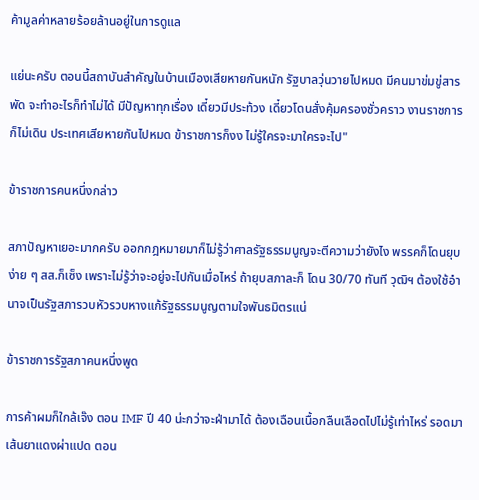ค้ามูลค่าหลายร้อยล้านอยู่ในการดูแล

แย่นะครับ ตอนนี้สถาบันสำคัญในบ้านเมืองเสียหายกันหนัก รัฐบาลวุ่นวายไปหมด มีคนมาข่มขู่สารพัด จะทำอะไรก็ทำไม่ได้ มีปัญหาทุกเรื่อง เดี๋ยวมีประท้วง เดี๋ยวโดนสั่งคุ้มครองชั่วคราว งานราชการก็ไม่เดิน ประเทศเสียหายกันไปหมด ข้าราชการก็งง ไม่รู้ใครจะมาใครจะไป"

ข้าราชการคนหนึ่งกล่าว

สภาปัญหาเยอะมากครับ ออกกฎหมายมาก็ไม่รู้ว่าศาลรัฐธรรมนูญจะตีความว่ายังไง พรรคก็โดนยุบง่าย ๆ สส.ก็เซ็ง เพราะไม่รู้ว่าจะอยู่จะไปกันเมื่อไหร่ ถ้ายุบสภาละก็ โดน 30/70 ทันที วุฒิฯ ต้องใช้อำนาจเป็นรัฐสภารวบหัวรวบหางแก้รัฐธรรมนูญตามใจพันธมิตรแน่

ข้าราชการรัฐสภาคนหนึ่งพูด

การค้าผมก็ใกล้เจ๊ง ตอน IMF ปี 40 น่ะกว่าจะฝ่ามาได้ ต้องเฉือนเนื้อกลืนเลือดไปไม่รู้เท่าไหร่ รอดมาเส้นยาแดงผ่าแปด ตอน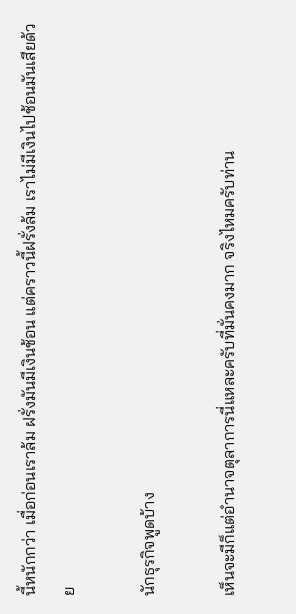นี้หนักกว่า เมื่อก่อนเราล้ม ฝรั่งมันมีเงินช้อน แต่คราวนี้ฝรั่งล้ม เราไม่มีเงินไปช้อนมันเสียด้วย

นักธุรกิจพูดบ้าง

เห็นจะมีก็แต่อำนาจตุลาการนี่แหละครับที่มั่นคงมาก จริงไหมครับท่าน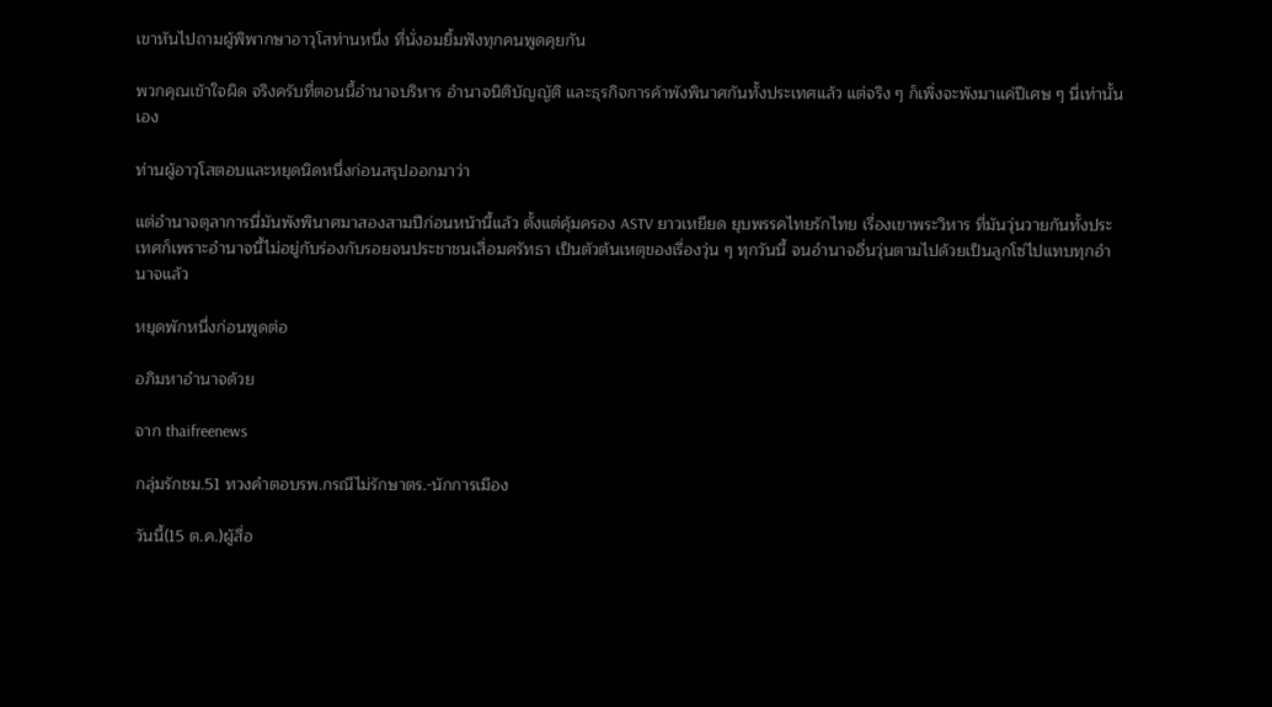เขาหันไปถามผู้พิพากษาอาวุโสท่านหนึ่ง ที่นั่งอมยิ้มฟังทุกคนพูดคุยกัน

พวกคุณเข้าใจผิด จริงครับที่ตอนนี้อำนาจบริหาร อำนาจนิติบัญญัติ และธุรกิจการค้าพังพินาศกันทั้งประเทศแล้ว แต่จริง ๆ ก็เพิ่งจะพังมาแค่ปีเศษ ๆ นี่เท่านั้นเอง

ท่านผู้อาวุโสตอบและหยุดนิดหนึ่งก่อนสรุปออกมาว่า

แต่อำนาจตุลาการนี่มันพังพินาศมาสองสามปีก่อนหน้านี้แล้ว ตั้งแต่คุ้มครอง ASTV ยาวเหยียด ยุบพรรคไทยรักไทย เรื่องเขาพระวิหาร ที่มันวุ่นวายกันทั้งประเทศก็เพราะอำนาจนี้ไม่อยู่กับร่องกับรอยจนประชาชนเสื่อมศรัทธา เป็นตัวต้นเหตุของเรื่องวุ่น ๆ ทุกวันนี้ จนอำนาจอื่นวุ่นตามไปด้วยเป็นลูกโซ่ไปแทบทุกอำนาจแล้ว

หยุดพักหนึ่งก่อนพูดต่อ

อภิมหาอำนาจด้วย

จาก thaifreenews

กลุ่มรักชม.51 ทวงคำตอบรพ.กรณีไม่รักษาตร.-นักการเมือง

วันนี้(15 ต.ค.)ผู้สื่อ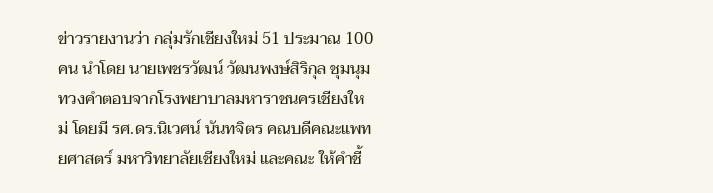ข่าวรายงานว่า กลุ่มรักเชียงใหม่ 51 ประมาณ 100 คน นำโดย นายเพชรวัฒน์ วัฒนพงษ์สิริกุล ชุมนุมทวงคำตอบจากโรงพยาบาลมหาราชนครเชียงใหม่ โดยมี รศ.ดร.นิเวศน์ นันทจิตร คณบดีคณะแพทยศาสตร์ มหาวิทยาลัยเชียงใหม่ และคณะ ให้คำชี้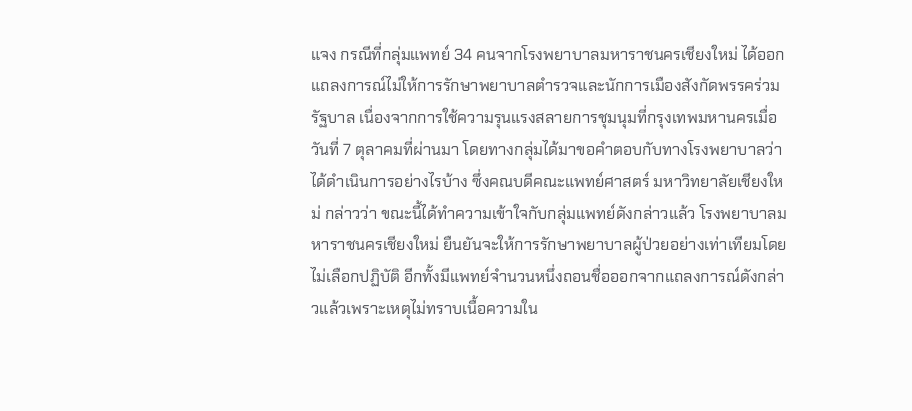แจง กรณีที่กลุ่มแพทย์ 34 คนจากโรงพยาบาลมหาราชนครเชียงใหม่ ได้ออกแถลงการณ์ไม่ให้การรักษาพยาบาลตำรวจและนักการเมืองสังกัดพรรคร่วมรัฐบาล เนื่องจากการใช้ความรุนแรงสลายการชุมนุมที่กรุงเทพมหานครเมื่อวันที่ 7 ตุลาคมที่ผ่านมา โดยทางกลุ่มได้มาขอคำตอบกับทางโรงพยาบาลว่าได้ดำเนินการอย่างไรบ้าง ซึ่งคณบดีคณะแพทย์ศาสตร์ มหาวิทยาลัยเชียงใหม่ กล่าวว่า ขณะนี้ได้ทำความเข้าใจกับกลุ่มแพทย์ดังกล่าวแล้ว โรงพยาบาลมหาราชนครเชียงใหม่ ยืนยันจะให้การรักษาพยาบาลผู้ป่วยอย่างเท่าเทียมโดยไม่เลือกปฏิบัติ อีกทั้งมีแพทย์จำนวนหนึ่งถอนชื่อออกจากแถลงการณ์ดังกล่าวแล้วเพราะเหตุไม่ทราบเนื้อความใน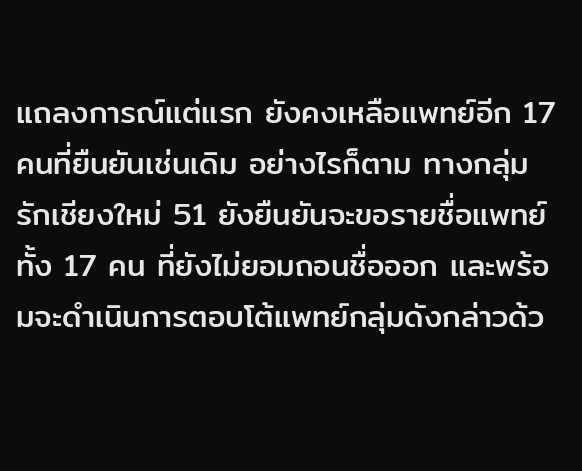แถลงการณ์แต่แรก ยังคงเหลือแพทย์อีก 17 คนที่ยืนยันเช่นเดิม อย่างไรก็ตาม ทางกลุ่มรักเชียงใหม่ 51 ยังยืนยันจะขอรายชื่อแพทย์ทั้ง 17 คน ที่ยังไม่ยอมถอนชื่อออก และพร้อมจะดำเนินการตอบโต้แพทย์กลุ่มดังกล่าวด้ว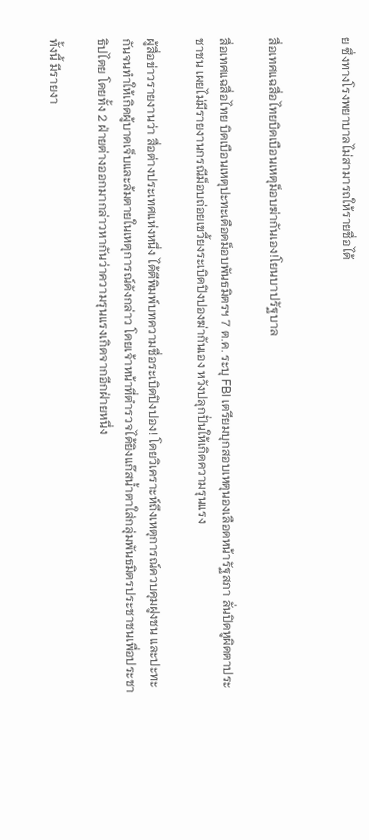ย ซึ่งทางโรงพยาบาลไม่สามารถให้รายชื่อได้


สื่อเทศแฉสื่อไทยบิดเบือนเหตุม็อบฆ่ากันเอง!โยนบาปรัฐบาล

สื่อเทศแฉสื่อไทย บิดเบือนเหตุปะทะเดือดม็อบพันธมิตรฯ 7 ต.ค. ระบุ FBI เตรียมบุกสอบเหตุนองเลือดหน้ารัฐสภา ลั่นปิดหูผิดตาประชาชน เผยไม่มีรายงานกรณีม็อบถ่อยเขวี้ยงระเบิดปิงปองฆ่ากันเอง หวังปลุกปั่นให้เกิดความรุนแรง

ผู้สื่อข่าวรายงานว่า สื่อต่างประเทศแห่งหนึ่ง ได้ตีพิมพ์บทความชื่อระเบิดปิงปอง! โดยวิเคราะห์ถึงเหตุการณ์ควบคุมฝูงชน และปะทะกันจนทำให้เกิดผู้บาดเจ็บและล้มตายในเหตุการณ์ดังกล่าว โดยเจ้าหน้าที่ตำรวจได้ยิงแก๊สน้ำตาใส่กลุ่มพันธมิตรประชาชนเพื่อประชาธิปไตย โดยทั้ง 2 ฝ่ายต่างออกมากล่าวหากันว่าความรุนแรงเกิดจากอีกฝ่ายหนึ่ง

ทั้งนี้ มีรายงา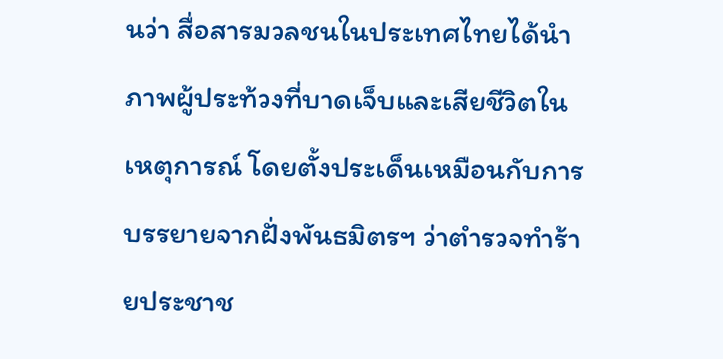นว่า สื่อสารมวลชนในประเทศไทยได้นำภาพผู้ประท้วงที่บาดเจ็บและเสียชีวิตในเหตุการณ์ โดยตั้งประเด็นเหมือนกับการบรรยายจากฝั่งพันธมิตรฯ ว่าตำรวจทำร้ายประชาช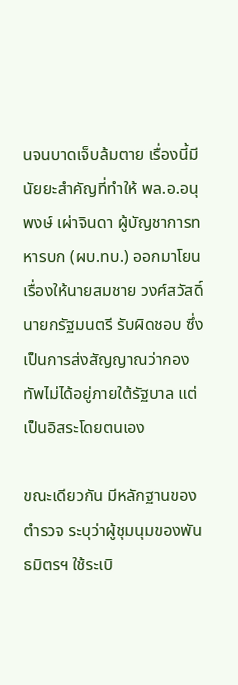นจนบาดเจ็บล้มตาย เรื่องนี้มีนัยยะสำคัญที่ทำให้ พล.อ.อนุพงษ์ เผ่าจินดา ผู้บัญชาการทหารบก (ผบ.ทบ.) ออกมาโยนเรื่องให้นายสมชาย วงศ์สวัสดิ์ นายกรัฐมนตรี รับผิดชอบ ซึ่งเป็นการส่งสัญญาณว่ากองทัพไม่ได้อยู่ภายใต้รัฐบาล แต่เป็นอิสระโดยตนเอง

ขณะเดียวกัน มีหลักฐานของตำรวจ ระบุว่าผู้ชุมนุมของพันธมิตรฯ ใช้ระเบิ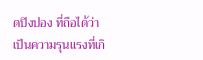ดปิงปอง ที่ถือได้ว่าเป็นความรุนแรงที่เกิ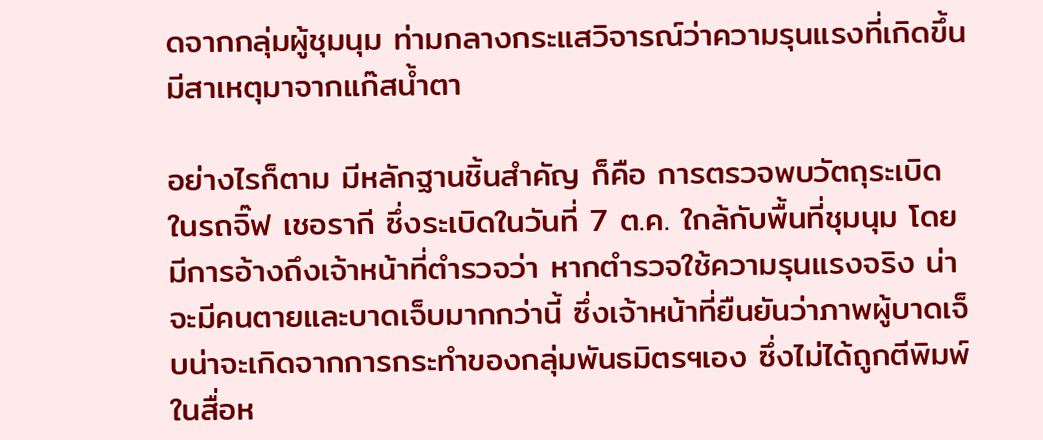ดจากกลุ่มผู้ชุมนุม ท่ามกลางกระแสวิจารณ์ว่าความรุนแรงที่เกิดขึ้นมีสาเหตุมาจากแก๊สน้ำตา

อย่างไรก็ตาม มีหลักฐานชิ้นสำคัญ ก็คือ การตรวจพบวัตถุระเบิดในรถจิ๊ฟ เชอรากี ซึ่งระเบิดในวันที่ 7 ต.ค. ใกล้กับพื้นที่ชุมนุม โดยมีการอ้างถึงเจ้าหน้าที่ตำรวจว่า หากตำรวจใช้ความรุนแรงจริง น่าจะมีคนตายและบาดเจ็บมากกว่านี้ ซึ่งเจ้าหน้าที่ยืนยันว่าภาพผู้บาดเจ็บน่าจะเกิดจากการกระทำของกลุ่มพันธมิตรฯเอง ซึ่งไม่ได้ถูกตีพิมพ์ในสื่อห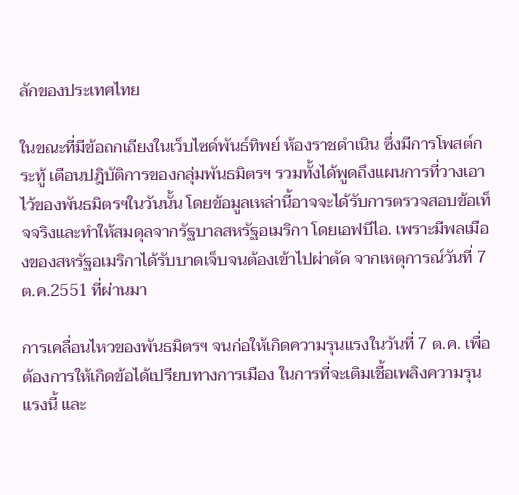ลักของประเทศไทย

ในขณะที่มีข้อถกเถียงในเว็บไซด์พันธ์ทิพย์ ห้องราชดำเนิน ซึ่งมีการโพสต์กระทู้ เตือนปฎิบัติการของกลุ่มพันธมิตรฯ รวมทั้งได้พูดถึงแผนการที่วางเอาไว้ของพันธมิตรฯในวันนั้น โดยข้อมูลเหล่านี้อาจจะได้รับการตรวจสอบข้อเท็จจริงและทำให้สมดุลจากรัฐบาลสหรัฐอเมริกา โดยเอฟบีไอ. เพราะมีพลเมืองของสหรัฐอเมริกาได้รับบาดเจ็บจนต้องเข้าไปผ่าตัด จากเหตุการณ์วันที่ 7 ต.ค.2551 ที่ผ่านมา

การเคลื่อนไหวของพันธมิตรฯ จนก่อให้เกิดความรุนแรงในวันที่ 7 ต.ค. เพื่อต้องการให้เกิดข้อได้เปรียบทางการเมือง ในการที่จะเติมเชื้อเพลิงความรุนแรงนี้ และ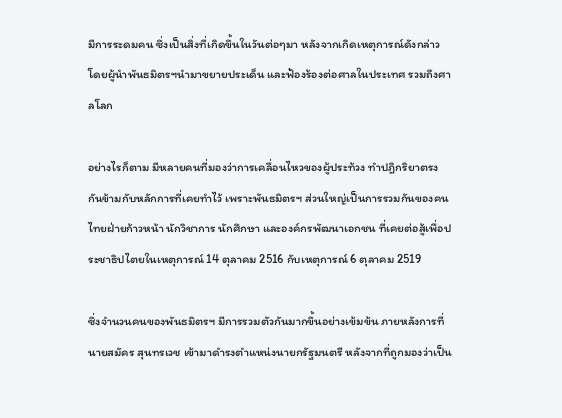มีการระดมคน ซึ่งเป็นสิ่งที่เกิดขึ้นในวันต่อๆมา หลังจากเกิดเหตุการณ์ดังกล่าว โดยผู้นำพันธมิตรฯนำมาขยายประเด็น และฟ้องร้องต่อศาลในประเทศ รวมถึงศาลโลก

อย่างไรก็ตาม มีหลายคนที่มองว่าการเคลื่อนไหวของผู้ประท้วง ทำปฎิกริยาตรงกันข้ามกับหลักการที่เคยทำไว้ เพราะพันธมิตรฯ ส่วนใหญ่เป็นการรวมกันของคนไทยฝ่ายก้าวหน้า นักวิชาการ นักศึกษา และองค์กรพัฒนาเอกชน ที่เคยต่อสู้เพื่อประชาธิปไตยในเหตุการณ์ 14 ตุลาคม 2516 กับเหตุการณ์ 6 ตุลาคม 2519

ซึ่งจำนวนคนของพันธมิตรฯ มีการรวมตัวกันมากขึ้นอย่างเข้มข้น ภายหลังการที่นายสมัคร สุนทรเวช เข้ามาดำรงตำแหน่งนายกรัฐมนตรี หลังจากที่ถูกมองว่าเป็น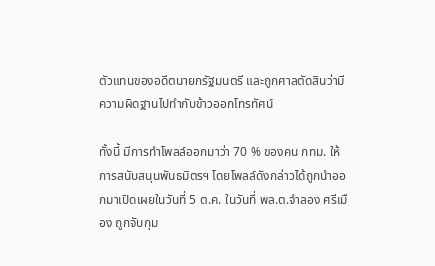ตัวแทนของอดีตนายกรัฐมนตรี และถูกศาลตัดสินว่ามีความผิดฐานไปทำกับข้าวออกโทรทัศน์

ทั้งนี้ มีการทำโพลล์ออกมาว่า 70 % ของคน กทม. ให้การสนับสนุนพันธมิตรฯ โดยโพลล์ดังกล่าวได้ถูกนำออกมาเปิดเผยในวันที่ 5 ต.ค. ในวันที่ พล.ต.จำลอง ศรีเมือง ถูกจับกุม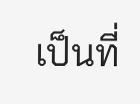เป็นที่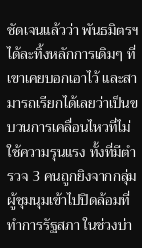ชัดเจนแล้วว่า พันธมิตรฯ ได้ละทิ้งหลักการเดิมๆ ที่เขาเคยบอกเอาไว้ และสามารถเรียกได้เลยว่าเป็นขบวนการเคลื่อนไหวที่ไม่ใช้ความรุนแรง ทั้งที่มีตำรวจ 3 คนถูกยิงจากกลุ่มผู้ชุมนุมเข้าไปปิดล้อมที่ทำการรัฐสภา ในช่วงบ่า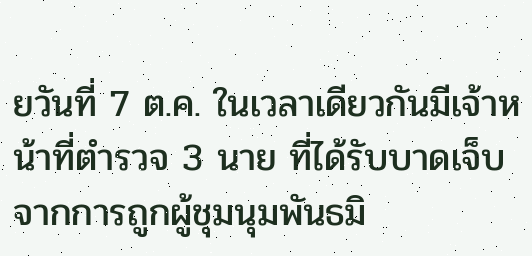ยวันที่ 7 ต.ค. ในเวลาเดียวกันมีเจ้าหน้าที่ตำรวจ 3 นาย ที่ได้รับบาดเจ็บจากการถูกผู้ชุมนุมพันธมิ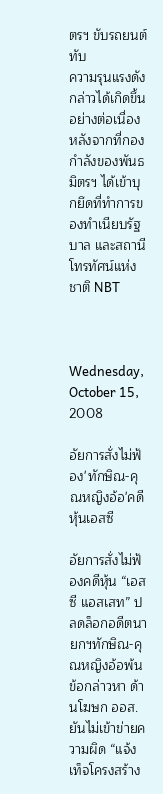ตรฯ ขับรถยนต์ทับ
ความรุนแรงดังกล่าวได้เกิดขึ้นอย่างต่อเนื่องหลังจากที่กองกำลังของพันธมิตรฯ ได้เข้าบุกยึดที่ทำการของทำเนียบรัฐบาล และสถานีโทรทัศน์แห่งชาติ NBT



Wednesday, October 15, 2008

อัยการสั่งไม่ฟ้อง'ทักษิณ-คุณหญิงอ้อ'คดีหุ้นเอสซี

อัยการสั่งไม่ฟ้องคดีหุ้น “เอสซี แอสเสท” ปลดล็อกอดีตนายกฯทักษิณ-คุณหญิงอ้อพ้นข้อกล่าวหา ด้านโฆษก ออส.ยันไม่เข้าข่ายความผิด “แจ้งเท็จโครงสร้าง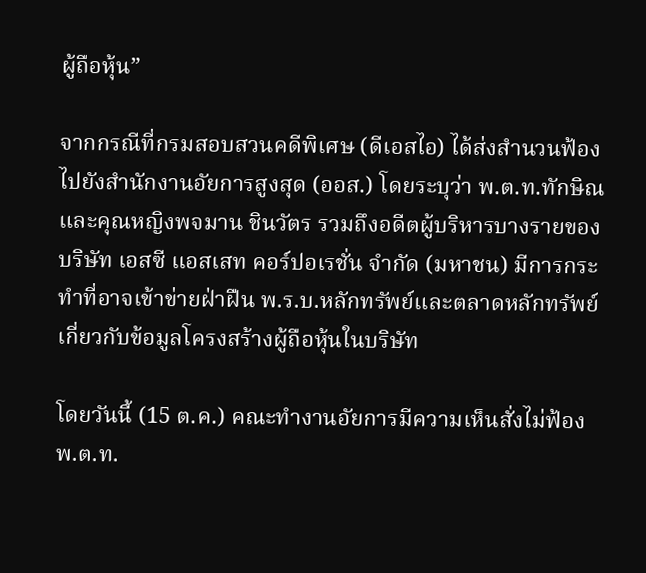ผู้ถือหุ้น”

จากกรณีที่กรมสอบสวนคดีพิเศษ (ดีเอสไอ) ได้ส่งสำนวนฟ้องไปยังสำนักงานอัยการสูงสุด (ออส.) โดยระบุว่า พ.ต.ท.ทักษิณ และคุณหญิงพจมาน ชินวัตร รวมถึงอดีตผู้บริหารบางรายของบริษัท เอสซี แอสเสท คอร์ปอเรชั่น จำกัด (มหาชน) มีการกระทำที่อาจเข้าข่ายฝ่าฝืน พ.ร.บ.หลักทรัพย์และตลาดหลักทรัพย์ เกี่ยวกับข้อมูลโครงสร้างผู้ถือหุ้นในบริษัท

โดยวันนี้ (15 ต.ค.) คณะทำงานอัยการมีความเห็นสั่งไม่ฟ้อง พ.ต.ท.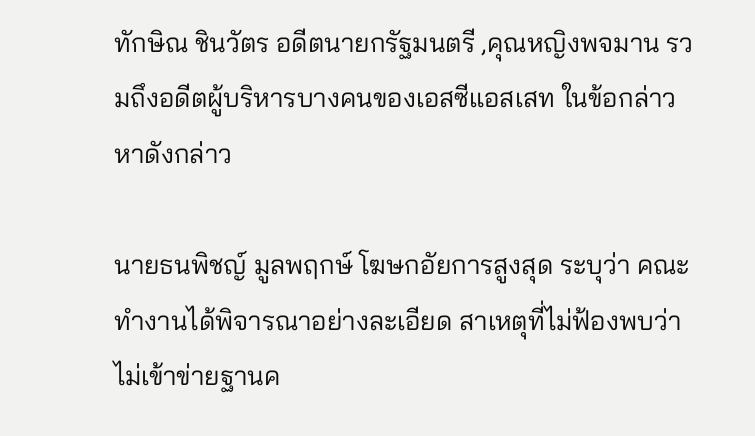ทักษิณ ชินวัตร อดีตนายกรัฐมนตรี ,คุณหญิงพจมาน รวมถึงอดีตผู้บริหารบางคนของเอสซีแอสเสท ในข้อกล่าวหาดังกล่าว

นายธนพิชญ์ มูลพฤกษ์ โฆษกอัยการสูงสุด ระบุว่า คณะทำงานได้พิจารณาอย่างละเอียด สาเหตุที่ไม่ฟ้องพบว่าไม่เข้าข่ายฐานค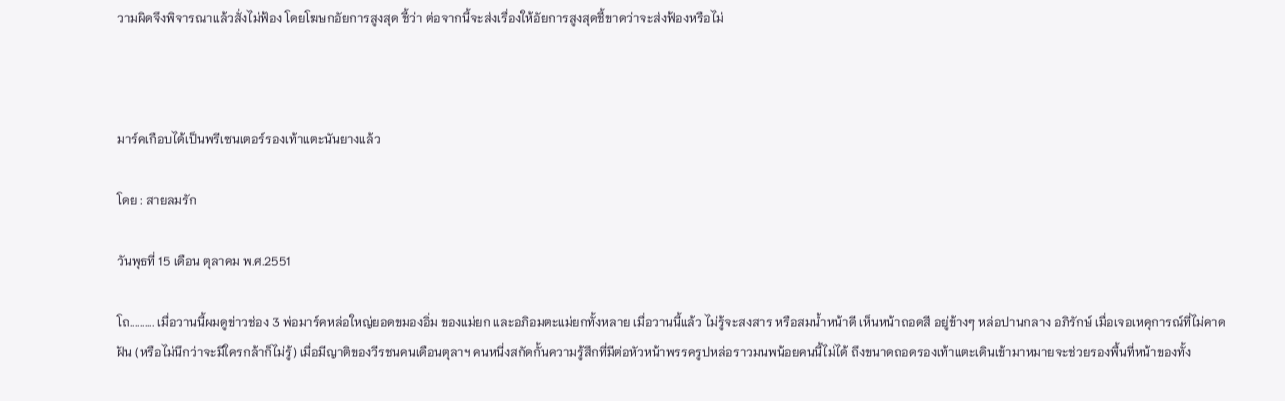วามผิดจึงพิจารณาแล้วสั่งไม่ฟ้อง โดยโฆษกอัยการสูงสุด ชี้ว่า ต่อจากนี้จะส่งเรื่องให้อัยการสูงสุดชี้ขาดว่าจะส่งฟ้องหรือไม่



มาร์คเกือบได้เป็นพรีเซนเตอร์รองเท้าแตะนันยางแล้ว

โดย : สายลมรัก

วันพุธที่ 15 เดือน ตุลาคม พ.ศ.2551

โถ.......... เมื่อวานนี้ผมดูข่าวช่อง 3 พ่อมาร์คหล่อใหญ่ยอดขมองอิ่ม ของแม่ยก และอภิอมตะแม่ยกทั้งหลาย เมื่อวานนี้แล้ว ไม่รู้จะสงสาร หรือสมน้ำหน้าดี เห็นหน้าถอดสี อยู่ข้างๆ หล่อปานกลาง อภิรักษ์ เมื่อเจอเหคุการณ์ที่ไม่คาดฝัน (หรือไม่นึกว่าจะมีใครกล้าก็ไม่รู้) เมื่อมีญาติของวีรชนคนเดือนตุลาฯ คนหนี่งสกัดกั้นความรู้สึกที่มีต่อหัวหน้าพรรครูปหล่อราวมนพน้อยคนนี้ไม่ได้ ถึงขนาดถอดรองเท้าแตะเดินเข้ามาหมายจะช่วยรองพื้นที่หน้าของทั้ง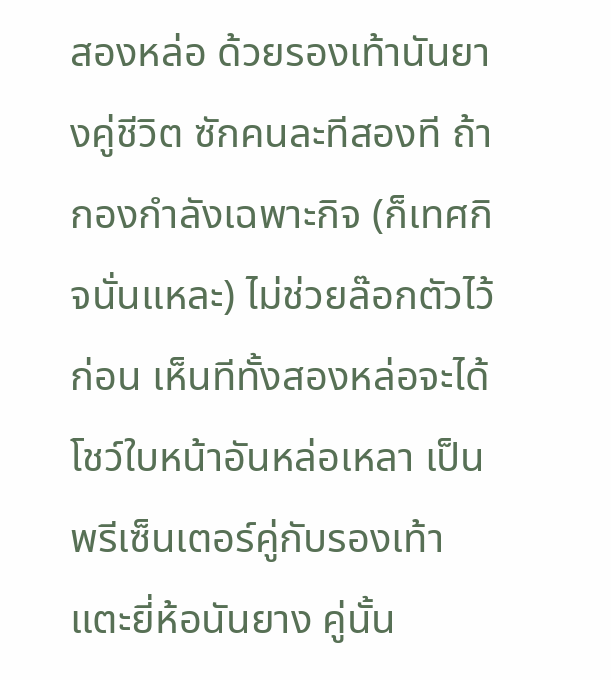สองหล่อ ด้วยรองเท้านันยางคู่ชีวิต ซักคนละทีสองที ถ้ากองกำลังเฉพาะกิจ (ก็เทศกิจนั่นแหละ) ไม่ช่วยล๊อกตัวไว้ก่อน เห็นทีทั้งสองหล่อจะได้โชว์ใบหน้าอันหล่อเหลา เป็นพรีเซ็นเตอร์คู่กับรองเท้าแตะยี่ห้อนันยาง คู่นั้น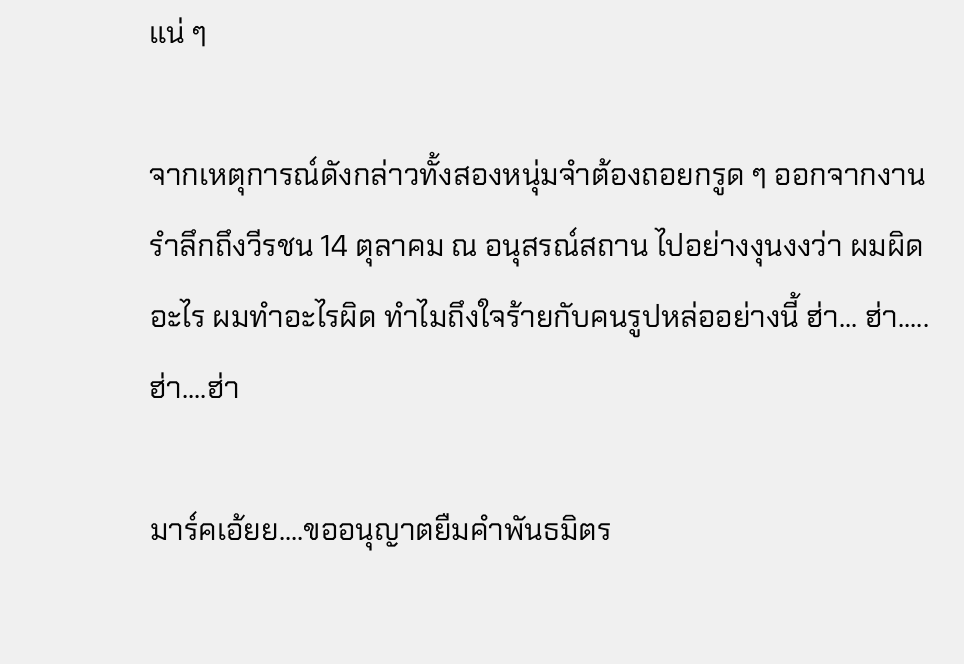แน่ ๆ

จากเหตุการณ์ดังกล่าวทั้งสองหนุ่มจำต้องถอยกรูด ๆ ออกจากงานรำลึกถึงวีรชน 14 ตุลาคม ณ อนุสรณ์สถาน ไปอย่างงุนงงว่า ผมผิดอะไร ผมทำอะไรผิด ทำไมถึงใจร้ายกับคนรูปหล่ออย่างนี้ ฮ่า... ฮ่า.....ฮ่า....ฮ่า

มาร์คเอ้ยย....ขออนุญาตยืมคำพันธมิตร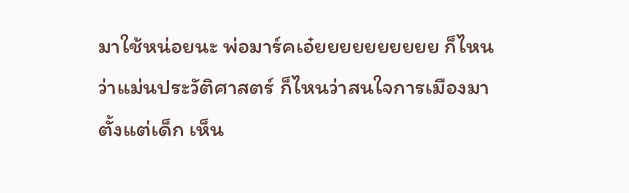มาใช้หน่อยนะ พ่อมาร์คเอ๋ยยยยยยยยยย ก็ไหนว่าแม่นประวัติศาสตร์ ก็ไหนว่าสนใจการเมืองมาตั้งแต่เด็ก เห็น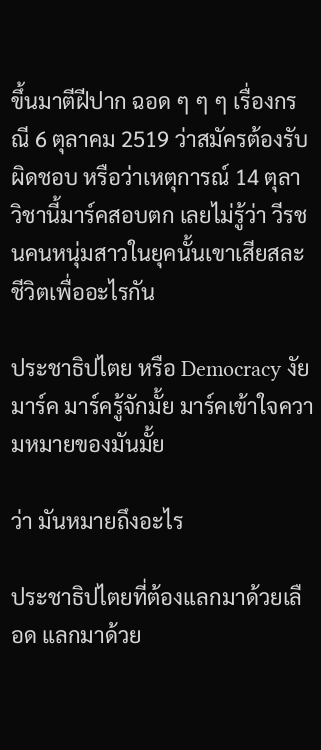ขึ้นมาตีฝีปาก ฉอด ๆ ๆ ๆ เรื่องกรณี 6 ตุลาคม 2519 ว่าสมัครต้องรับผิดชอบ หรือว่าเหตุการณ์ 14 ตุลา วิชานี้มาร์คสอบตก เลยไม่รู้ว่า วีรชนคนหนุ่มสาวในยุคนั้นเขาเสียสละชีวิตเพื่ออะไรกัน

ประชาธิปไตย หรือ Democracy งัยมาร์ค มาร์ครู้จักมั้ย มาร์คเข้าใจความหมายของมันมั้ย

ว่า มันหมายถึงอะไร

ประชาธิปไตยที่ต้องแลกมาด้วยเลือด แลกมาด้วย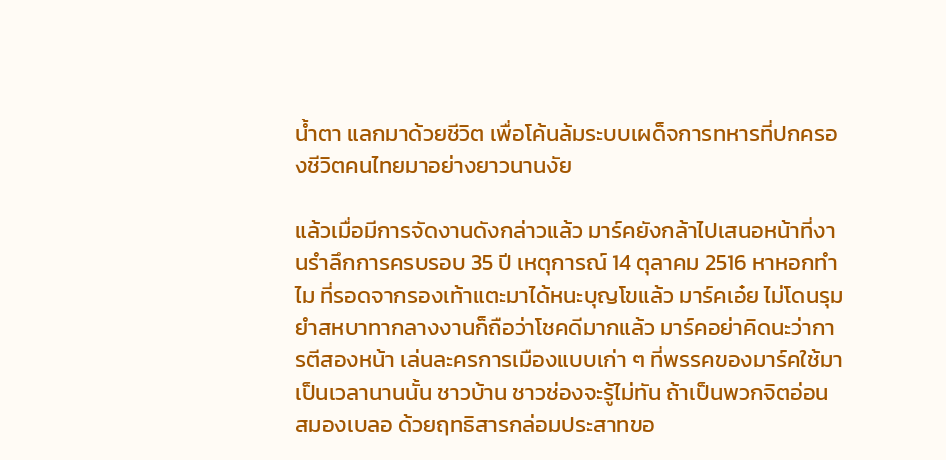น้ำตา แลกมาด้วยชีวิต เพื่อโค้นล้มระบบเผด็จการทหารที่ปกครองชีวิตคนไทยมาอย่างยาวนานงัย

แล้วเมื่อมีการจัดงานดังกล่าวแล้ว มาร์คยังกล้าไปเสนอหน้าที่งานรำลึกการครบรอบ 35 ปี เหตุการณ์ 14 ตุลาคม 2516 หาหอกทำไม ที่รอดจากรองเท้าแตะมาได้หนะบุญโขแล้ว มาร์คเอ๋ย ไม่โดนรุมยำสหบาทากลางงานก็ถือว่าโชคดีมากแล้ว มาร์คอย่าคิดนะว่าการตีสองหน้า เล่นละครการเมืองแบบเก่า ๆ ที่พรรคของมาร์คใช้มาเป็นเวลานานนั้น ชาวบ้าน ชาวช่องจะรู้ไม่ทัน ถ้าเป็นพวกจิตอ่อน สมองเบลอ ด้วยฤทธิสารกล่อมประสาทขอ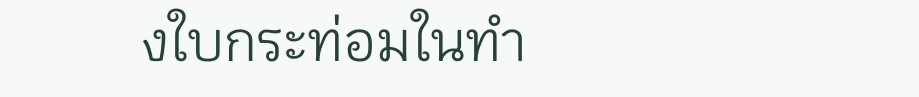งใบกระท่อมในทำ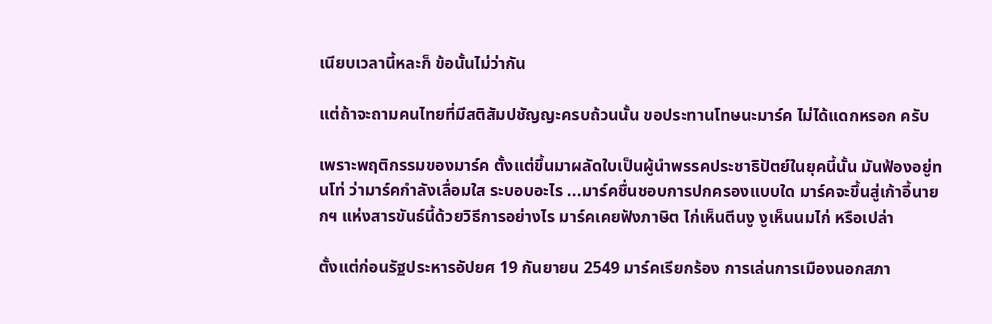เนียบเวลานี้หละก็ ข้อนั้นไม่ว่ากัน

แต่ถ้าจะถามคนไทยที่มีสติสัมปชัญญะครบถ้วนนั้น ขอประทานโทษนะมาร์ค ไม่ได้แดกหรอก ครับ

เพราะพฤติกรรมของมาร์ค ตั้งแต่ขึ้นมาผลัดใบเป็นผู้นำพรรคประชาธิปัตย์ในยุคนี้นั้น มันฟ้องอยู่ทนโท่ ว่ามาร์คกำลังเลื่อมใส ระบอบอะไร ...มาร์คชื่นชอบการปกครองแบบใด มาร์คจะขึ้นสู่เก้าอี้นายกฯ แห่งสารขันธ์นี้ด้วยวิธีการอย่างไร มาร์คเคยฟังภาษิต ไก่เห็นตีนงู งูเห็นนมไก่ หรือเปล่า

ตั้งแต่ก่อนรัฐประหารอัปยศ 19 กันยายน 2549 มาร์คเรียกร้อง การเล่นการเมืองนอกสภา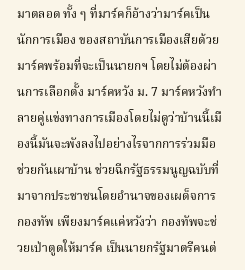มาตลอด ทั้ง ๆ ที่มาร์คก็อ้างว่ามาร์คเป็นนักการเมือง ของสถาบันการเมืองเสียด้วย มาร์คพร้อมที่จะเป็นนายกฯ โดยไม่ต้องผ่านการเลือกตั้ง มาร์คหวัง ม. 7 มาร์คหวังทำลายคู่แข่งทางการเมืองโดยไม่ดูว่าบ้านนี้เมืองนี้มันจะพังลงไปอย่างไรจากการร่วมมือช่วยกันเผาบ้าน ช่วยฉีกรัฐธรรมนูญฉบับที่มาจากประชาชนโดยอำนาจของเผด็จการกองทัพ เพียงมาร์คแค่หวังว่า กองทัพจะช่วยเป่าตูดให้มาร์ค เป็นนายกรัฐมาตรีคนต่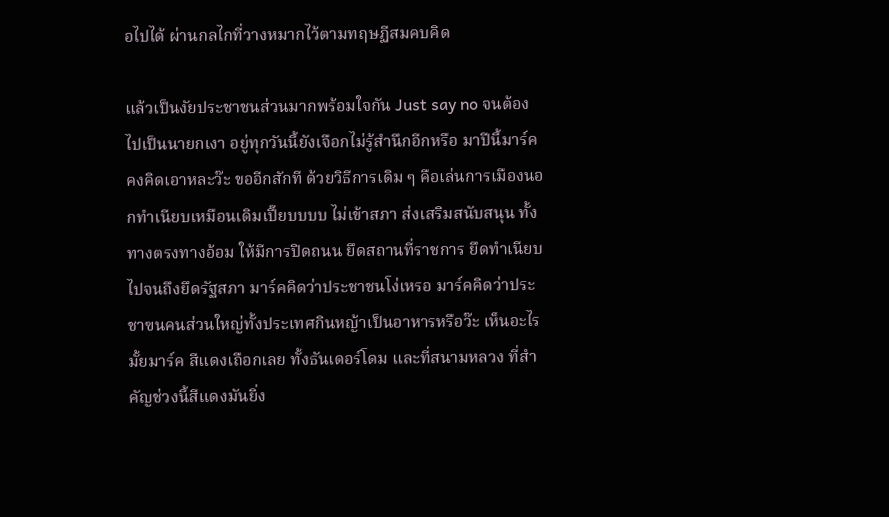อไปได้ ผ่านกลไกที่วางหมากไว้ตามทฤษฏีสมคบคิด

แล้วเป็นงัยประชาชนส่วนมากพร้อมใจกัน Just say no จนต้องไปเป็นนายกเงา อยู่ทุกวันนี้ยังเจือกไม่รู้สำนึกอีกหรือ มาปีนี้มาร์คคงคิดเอาหละว๊ะ ขออีกสักที ด้วยวิธีการเดิม ๆ คือเล่นการเมืองนอกทำเนียบเหมือนเดิมเปี๊ยบบบบ ไม่เข้าสภา ส่งเสริมสนับสนุน ทั้งทางตรงทางอ้อม ให้มีการปิดถนน ยึดสถานที่ราชการ ยึดทำเนียบ ไปจนถึงยึดรัฐสภา มาร์คคิดว่าประชาชนโง่เหรอ มาร์คคิดว่าประชาฃนคนส่วนใหญ่ทั้งประเทศกินหญ้าเป็นอาหารหรือว๊ะ เห็นอะไรมั้ยมาร์ค สีแดงเถือกเลย ทั้งธันเดอร์โดม และที่สนามหลวง ที่สำคัญช่วงนี้สีแดงมันยิ่ง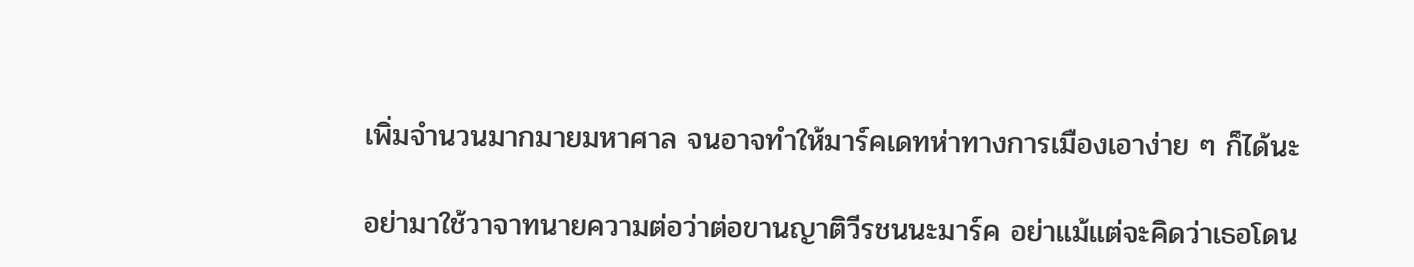เพิ่มจำนวนมากมายมหาศาล จนอาจทำให้มาร์คเดทห่าทางการเมืองเอาง่าย ๆ ก็ได้นะ

อย่ามาใช้วาจาทนายความต่อว่าต่อขานญาติวีรชนนะมาร์ค อย่าแม้แต่จะคิดว่าเธอโดน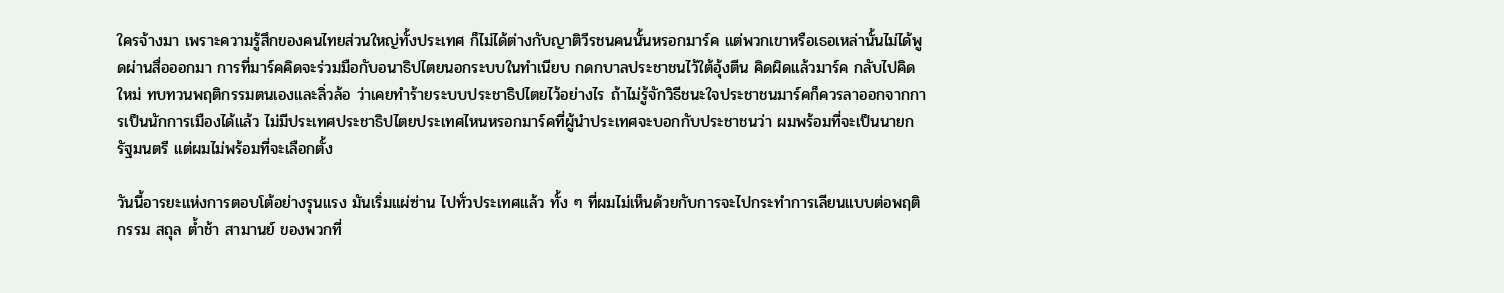ใครจ้างมา เพราะความรู้สึกของคนไทยส่วนใหญ่ทั้งประเทศ ก็ไม่ได้ต่างกับญาติวีรชนคนนั้นหรอกมาร์ค แต่พวกเขาหรือเธอเหล่านั้นไม่ได้พูดผ่านสื่อออกมา การที่มาร์คคิดจะร่วมมือกับอนาธิปไตยนอกระบบในทำเนียบ กดกบาลประชาชนไว้ใต้อุ้งตีน คิดผิดแล้วมาร์ค กลับไปคิดใหม่ ทบทวนพฤติกรรมตนเองและลิ่วล้อ ว่าเคยทำร้ายระบบประชาธิปไตยไว้อย่างไร ถ้าไม่รู้จักวิธีชนะใจประชาชนมาร์คก็ควรลาออกจากการเป็นนักการเมืองได้แล้ว ไม่มีประเทศประชาธิปไตยประเทศไหนหรอกมาร์คที่ผู้นำประเทศจะบอกกับประชาชนว่า ผมพร้อมที่จะเป็นนายกรัฐมนตรี แต่ผมไม่พร้อมที่จะเลือกตั้ง

วันนี้อารยะแห่งการตอบโต้อย่างรุนแรง มันเริ่มแผ่ซ่าน ไปทั่วประเทศแล้ว ทั้ง ๆ ที่ผมไม่เห็นด้วยกับการจะไปกระทำการเลียนแบบต่อพฤติกรรม สถุล ต้ำช้า สามานย์ ของพวกที่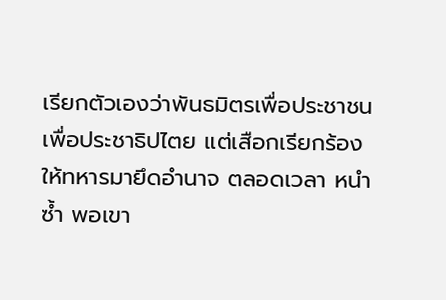เรียกตัวเองว่าพันธมิตรเพื่อประชาชน เพื่อประชาธิปไตย แต่เสือกเรียกร้องให้ทหารมายึดอำนาจ ตลอดเวลา หนำซ้ำ พอเขา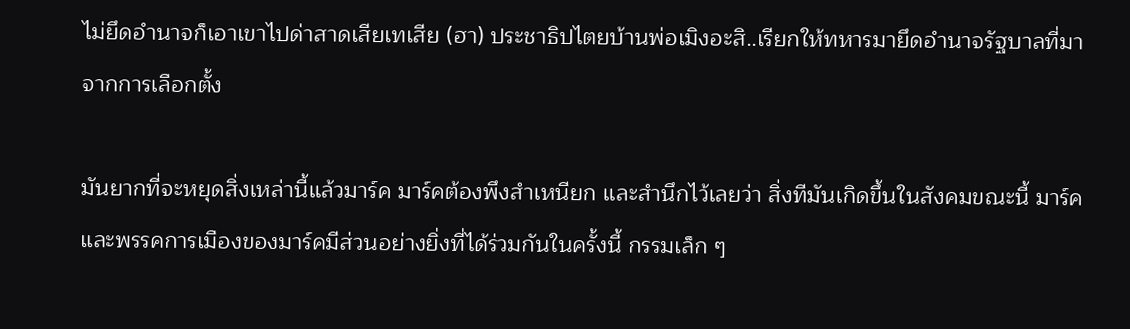ไม่ยึดอำนาจก็เอาเขาไปด่าสาดเสียเทเสีย (ฮา) ประชาธิปไตยบ้านพ่อเมิงอะสิ..เรียกให้ทหารมายึดอำนาจรัฐบาลที่มาจากการเลือกตั้ง

มันยากที่จะหยุดสิ่งเหล่านี้แล้วมาร์ค มาร์คต้องพึงสำเหนียก และสำนึกไว้เลยว่า สิ่งทีมันเกิดขึ้นในสังคมขณะนี้ มาร์คและพรรคการเมืองของมาร์คมีส่วนอย่างยิ่งที่ได้ร่วมกันในครั้งนี้ กรรมเล็ก ๆ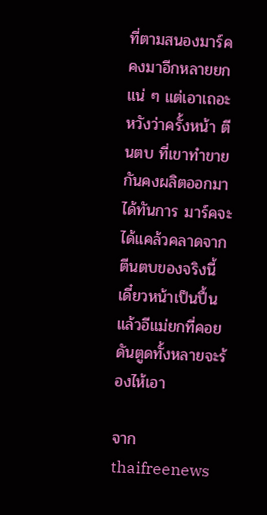ที่ตามสนองมาร์ค คงมาอีกหลายยกแน่ ๆ แต่เอาเถอะหวังว่าครั้งหน้า ตีนตบ ที่เขาทำขายกันคงผลิตออกมาได้ทันการ มาร์คจะได้แคล้วคลาดจากตีนตบของจริงนี้ เดี๋ยวหน้าเป็นปื้น แล้วอีแม่ยกที่คอยดันตูดทั้งหลายจะร้องไห้เอา

จาก thaifreenews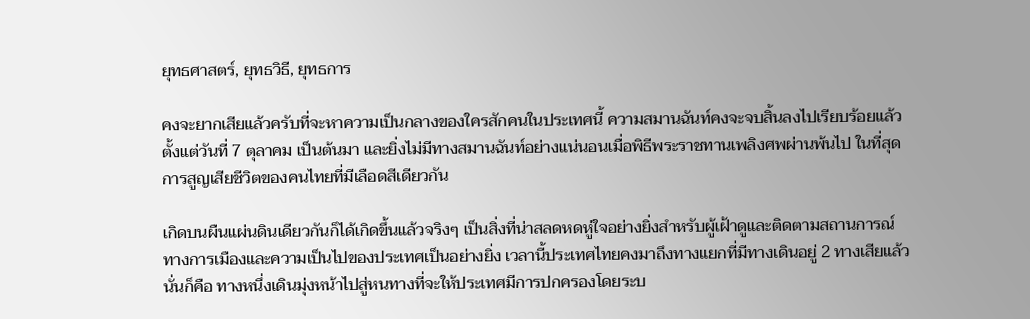ยุทธศาสตร์, ยุทธวิธี, ยุทธการ

คงจะยากเสียแล้วครับที่จะหาความเป็นกลางของใครสักคนในประเทศนี้ ความสมานฉันท์คงจะจบสิ้นลงไปเรียบร้อยแล้วตั้งแต่วันที่ 7 ตุลาคม เป็นต้นมา และยิ่งไม่มีทางสมานฉันท์อย่างแน่นอนเมื่อพิธีพระราชทานเพลิงศพผ่านพ้นไป ในที่สุดการสูญเสียชีวิตของคนไทยที่มีเลือดสีเดียวกัน

เกิดบนผืนแผ่นดินเดียวกันก็ได้เกิดขึ้นแล้วจริงๆ เป็นสิ่งที่น่าสลดหดหู่ใจอย่างยิ่งสำหรับผู้เฝ้าดูและติดตามสถานการณ์ทางการเมืองและความเป็นไปของประเทศเป็นอย่างยิ่ง เวลานี้ประเทศไทยคงมาถึงทางแยกที่มีทางเดินอยู่ 2 ทางเสียแล้วนั่นก็คือ ทางหนึ่งเดินมุ่งหน้าไปสู่หนทางที่จะให้ประเทศมีการปกครองโดยระบ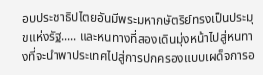อบประชาธิปไตยอันมีพระมหากษัตริย์ทรงเป็นประมุขแห่งรัฐ..... และหนทางที่สองเดินมุ่งหน้าไปสู่หนทางที่จะนำพาประเทศไปสู่การปกครองแบบเผด็จการอ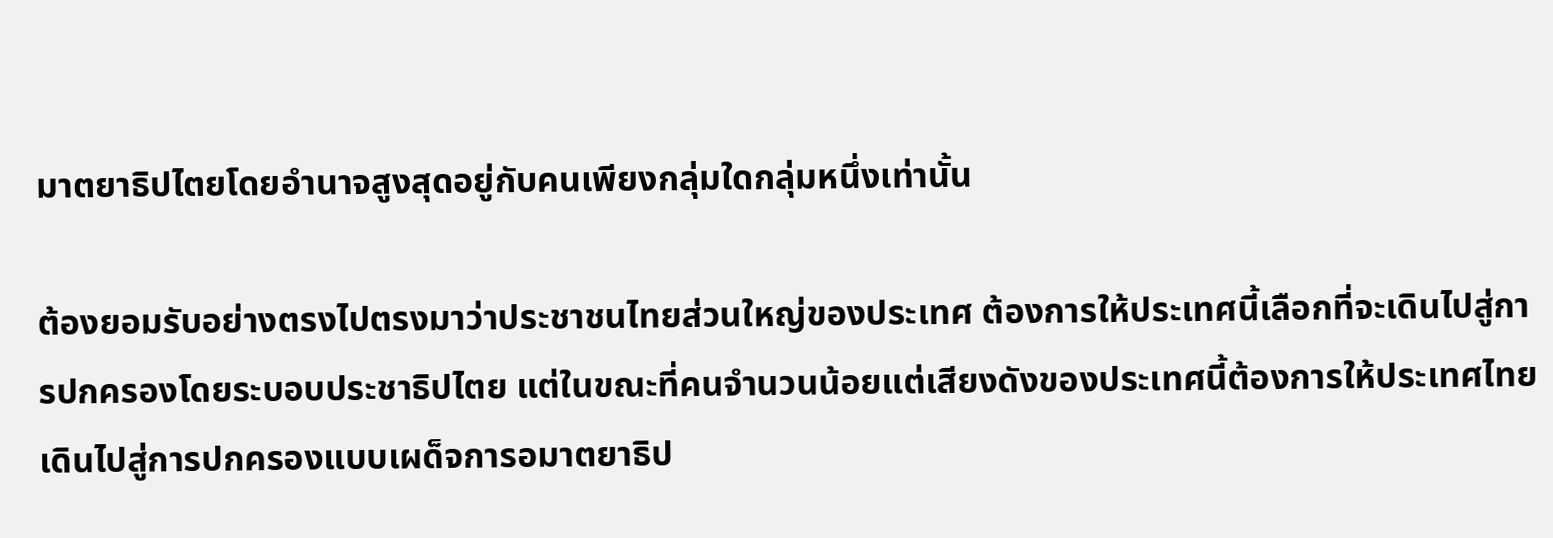มาตยาธิปไตยโดยอำนาจสูงสุดอยู่กับคนเพียงกลุ่มใดกลุ่มหนึ่งเท่านั้น

ต้องยอมรับอย่างตรงไปตรงมาว่าประชาชนไทยส่วนใหญ่ของประเทศ ต้องการให้ประเทศนี้เลือกที่จะเดินไปสู่การปกครองโดยระบอบประชาธิปไตย แต่ในขณะที่คนจำนวนน้อยแต่เสียงดังของประเทศนี้ต้องการให้ประเทศไทยเดินไปสู่การปกครองแบบเผด็จการอมาตยาธิป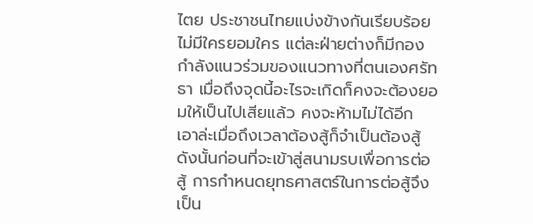ไตย ประชาชนไทยแบ่งข้างกันเรียบร้อยไม่มีใครยอมใคร แต่ละฝ่ายต่างก็มีกองกำลังแนวร่วมของแนวทางที่ตนเองศรัทธา เมื่อถึงจุดนี้อะไรจะเกิดก็คงจะต้องยอมให้เป็นไปเสียแล้ว คงจะห้ามไม่ได้อีก เอาล่ะเมื่อถึงเวลาต้องสู้ก็จำเป็นต้องสู้ ดังนั้นก่อนที่จะเข้าสู่สนามรบเพื่อการต่อสู้ การกำหนดยุทธศาสตร์ในการต่อสู้จึงเป็น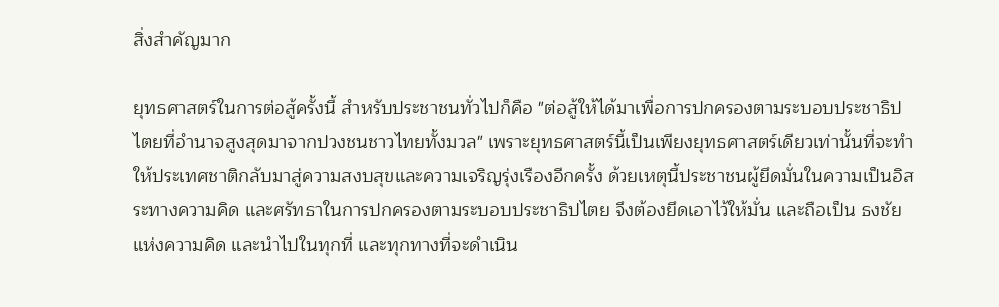สิ่งสำคัญมาก

ยุทธศาสตร์ในการต่อสู้ครั้งนี้ สำหรับประชาชนทั่วไปก็คือ "ต่อสู้ให้ได้มาเพื่อการปกครองตามระบอบประชาธิปไตยที่อำนาจสูงสุดมาจากปวงชนชาวไทยทั้งมวล" เพราะยุทธศาสตร์นี้เป็นเพียงยุทธศาสตร์เดียวเท่านั้นที่จะทำให้ประเทศชาติกลับมาสู่ความสงบสุขและความเจริญรุ่งเรืองอีกครั้ง ด้วยเหตุนี้ประชาชนผู้ยึดมั่นในความเป็นอิสระทางความคิด และศรัทธาในการปกครองตามระบอบประชาธิปไตย จึงต้องยึดเอาไว้ให้มั่น และถือเป็น ธงชัย แห่งความคิด และนำไปในทุกที่ และทุกทางที่จะดำเนิน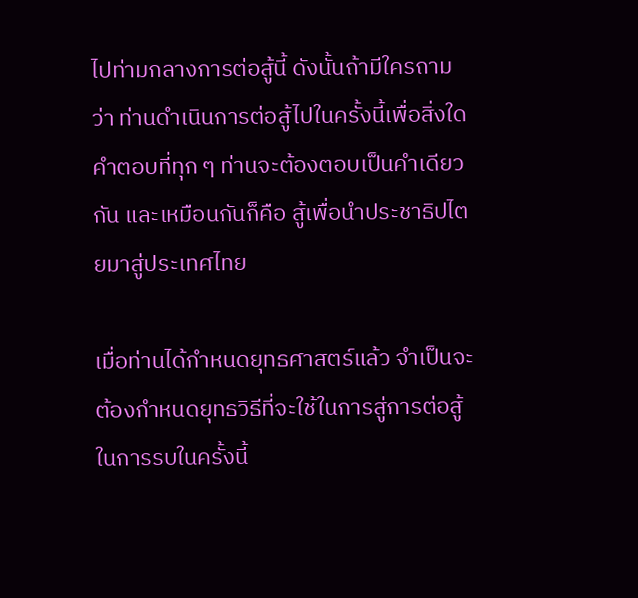ไปท่ามกลางการต่อสู้นี้ ดังนั้นถ้ามีใครถามว่า ท่านดำเนินการต่อสู้ไปในครั้งนี้เพื่อสิ่งใด คำตอบที่ทุก ๆ ท่านจะต้องตอบเป็นคำเดียวกัน และเหมือนกันก็คือ สู้เพื่อนำประชาธิปไตยมาสู่ประเทศไทย

เมื่อท่านได้กำหนดยุทธศาสตร์แล้ว จำเป็นจะต้องกำหนดยุทธวิธีที่จะใช้ในการสู่การต่อสู้ในการรบในครั้งนี้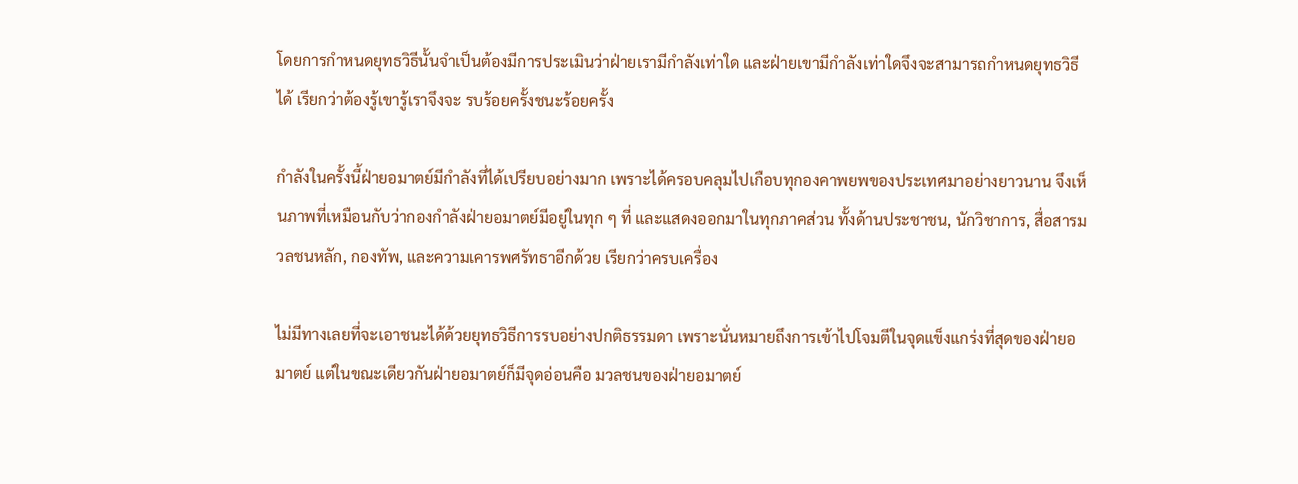โดยการกำหนดยุทธวิธีนั้นจำเป็นต้องมีการประเมินว่าฝ่ายเรามีกำลังเท่าใด และฝ่ายเขามีกำลังเท่าใดจึงจะสามารถกำหนดยุทธวิธีได้ เรียกว่าต้องรู้เขารู้เราจึงจะ รบร้อยครั้งชนะร้อยครั้ง

กำลังในครั้งนี้ฝ่ายอมาตย์มีกำลังที่ได้เปรียบอย่างมาก เพราะได้ครอบคลุมไปเกือบทุกองคาพยพของประเทศมาอย่างยาวนาน จึงเห็นภาพที่เหมือนกับว่ากองกำลังฝ่ายอมาตย์มีอยู่ในทุก ๆ ที่ และแสดงออกมาในทุกภาคส่วน ทั้งด้านประชาชน, นักวิชาการ, สื่อสารมวลชนหลัก, กองทัพ, และความเคารพศรัทธาอีกด้วย เรียกว่าครบเครื่อง

ไม่มีทางเลยที่จะเอาชนะได้ด้วยยุทธวิธีการรบอย่างปกติธรรมดา เพราะนั่นหมายถึงการเข้าไปโจมตีในจุดแข็งแกร่งที่สุดของฝ่ายอมาตย์ แต่ในขณะเดียวกันฝ่ายอมาตย์ก็มีจุดอ่อนคือ มวลชนของฝ่ายอมาตย์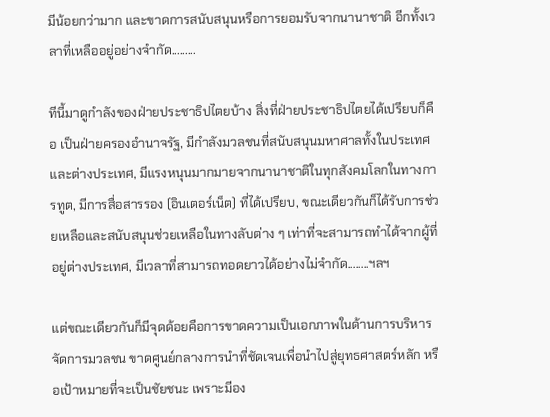มีน้อยกว่ามาก และขาดการสนับสนุนหรือการยอมรับจากนานาชาติ อีกทั้งเวลาที่เหลืออยู่อย่างจำกัด.........

ทีนี้มาดูกำลังของฝ่ายประชาธิปไตยบ้าง สิ่งที่ฝ่ายประชาธิปไตยได้เปรียบก็คือ เป็นฝ่ายครองอำนาจรัฐ, มีกำลังมวลชนที่สนับสนุนมหาศาลทั้งในประเทศและต่างประเทศ, มีแรงหนุนมากมายจากนานาชาติในทุกสังคมโลกในทางการทูต, มีการสื่อสารรอง (อินเตอร์เน็ต) ที่ได้เปรียบ, ขณะเดียวกันก็ได้รับการช่วยเหลือและสนับสนุนช่วยเหลือในทางลับต่าง ๆ เท่าที่จะสามารถทำได้จากผู้ที่อยู่ต่างประเทศ, มีเวลาที่สามารถทอดยาวได้อย่างไม่จำกัด........ฯลฯ

แต่ขณะเดียวกันก็มีจุดด้อยคือการขาดความเป็นเอกภาพในด้านการบริหารจัดการมวลชน ขาดศูนย์กลางการนำที่ชัดเจนเพื่อนำไปสู่ยุทธศาสตร์หลัก หรือเป้าหมายที่จะเป็นชัยชนะ เพราะมีอง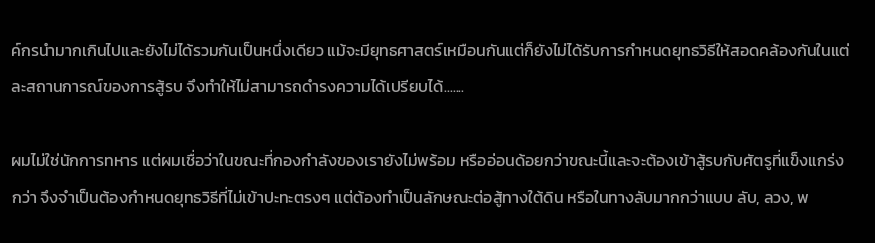ค์กรนำมากเกินไปและยังไม่ได้รวมกันเป็นหนึ่งเดียว แม้จะมียุทธศาสตร์เหมือนกันแต่ก็ยังไม่ได้รับการกำหนดยุทธวิธีให้สอดคล้องกันในแต่ละสถานการณ์ของการสู้รบ จึงทำให้ไม่สามารถดำรงความได้เปรียบได้.......

ผมไม่ใช่นักการทหาร แต่ผมเชื่อว่าในขณะที่กองกำลังของเรายังไม่พร้อม หรืออ่อนด้อยกว่าขณะนี้และจะต้องเข้าสู้รบกับศัตรูที่แข็งแกร่งกว่า จึงจำเป็นต้องกำหนดยุทธวิธีที่ไม่เข้าปะทะตรงๆ แต่ต้องทำเป็นลักษณะต่อสู้ทางใต้ดิน หรือในทางลับมากกว่าแบบ ลับ, ลวง, พ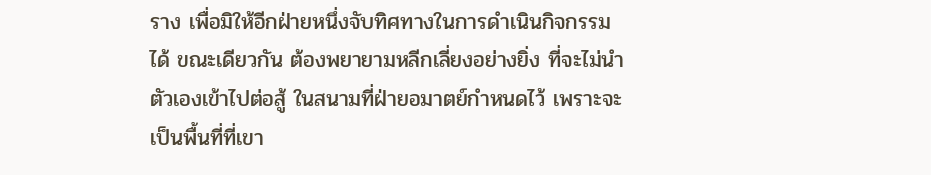ราง เพื่อมิให้อีกฝ่ายหนึ่งจับทิศทางในการดำเนินกิจกรรมได้ ขณะเดียวกัน ต้องพยายามหลีกเลี่ยงอย่างยิ่ง ที่จะไม่นำตัวเองเข้าไปต่อสู้ ในสนามที่ฝ่ายอมาตย์กำหนดไว้ เพราะจะเป็นพื้นที่ที่เขา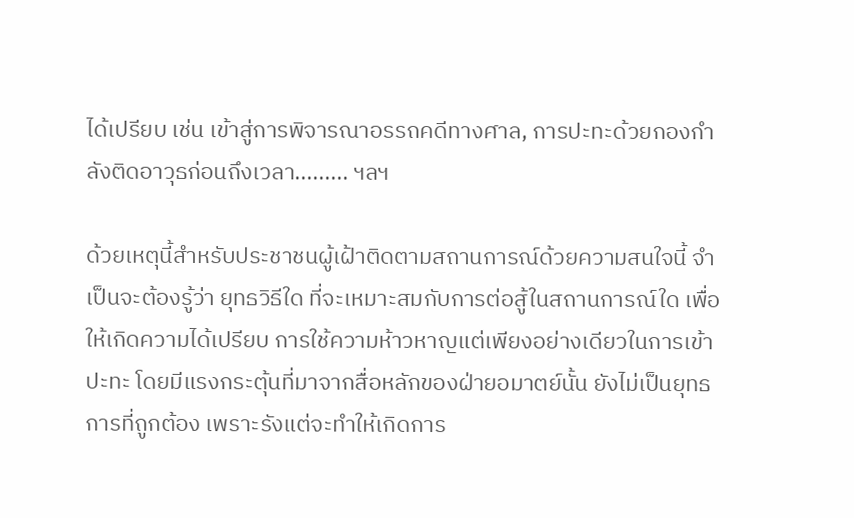ได้เปรียบ เช่น เข้าสู่การพิจารณาอรรถคดีทางศาล, การปะทะด้วยกองกำลังติดอาวุธก่อนถึงเวลา......... ฯลฯ

ด้วยเหตุนี้สำหรับประชาชนผู้เฝ้าติดตามสถานการณ์ด้วยความสนใจนี้ จำเป็นจะต้องรู้ว่า ยุทธวิธีใด ที่จะเหมาะสมกับการต่อสู้ในสถานการณ์ใด เพื่อให้เกิดความได้เปรียบ การใช้ความห้าวหาญแต่เพียงอย่างเดียวในการเข้าปะทะ โดยมีแรงกระตุ้นที่มาจากสื่อหลักของฝ่ายอมาตย์นั้น ยังไม่เป็นยุทธการที่ถูกต้อง เพราะรังแต่จะทำให้เกิดการ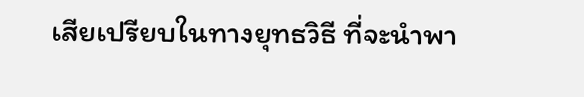เสียเปรียบในทางยุทธวิธี ที่จะนำพา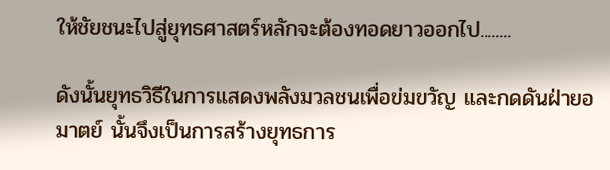ให้ชัยชนะไปสู่ยุทธศาสตร์หลักจะต้องทอดยาวออกไป........

ดังนั้นยุทธวิธีในการแสดงพลังมวลชนเพื่อข่มขวัญ และกดดันฝ่ายอมาตย์ นั้นจึงเป็นการสร้างยุทธการ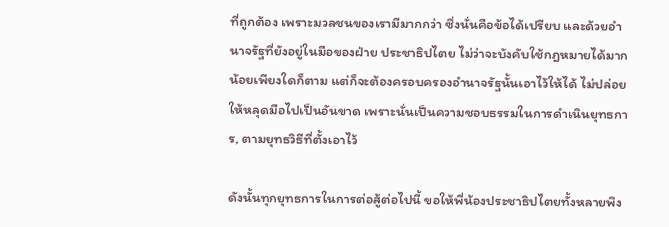ที่ถูกต้อง เพราะมวลชนของเรามีมากกว่า ซึ่งนั่นคือข้อได้เปรียบ และด้วยอำนาจรัฐที่ยังอยู่ในมือของฝ่าย ประชาธิปไตย ไม่ว่าจะบังคับใช้กฎหมายได้มากน้อยเพียงใดก็ตาม แต่ก็จะต้องครอบครองอำนาจรัฐนั้นเอาไว้ให้ได้ ไม่ปล่อยให้หลุดมือไปเป็นอันขาด เพราะนั่นเป็นความชอบธรรมในการดำเนินยุทธการ, ตามยุทธวิธีที่ตั้งเอาไว้

ดังนั้นทุกยุทธการในการต่อสู้ต่อไปนี้ ขอให้พี่น้องประชาธิปไตยทั้งหลายพึง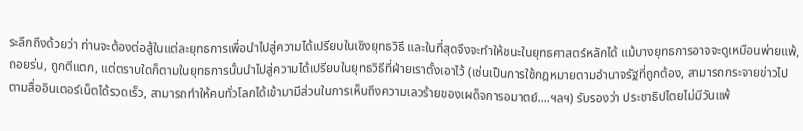ระลึกถึงด้วยว่า ท่านจะต้องต่อสู้ในแต่ละยุทธการเพื่อนำไปสู่ความได้เปรียบในเชิงยุทธวิธี และในที่สุดจึงจะทำให้ชนะในยุทธศาสตร์หลักได้ แม้บางยุทธการอาจจะดูเหมือนพ่ายแพ้, ถอยร่น, ถูกตีแตก, แต่ตราบใดก็ตามในยุทธการนั้นนำไปสู่ความได้เปรียบในยุทธวิธีที่ฝ่ายเราตั้งเอาไว้ (เช่นเป็นการใช้กฎหมายตามอำนาจรัฐที่ถูกต้อง, สามารถกระจายข่าวไปตามสื่ออินเตอร์เน็ตได้รวดเร็ว, สามารถทำให้คนทั่วโลกได้เข้ามามีส่วนในการเห็นถึงความเลวร้ายของเผด็จการอมาตย์....ฯลฯ) รับรองว่า ประชาธิปไตยไม่มีวันแพ้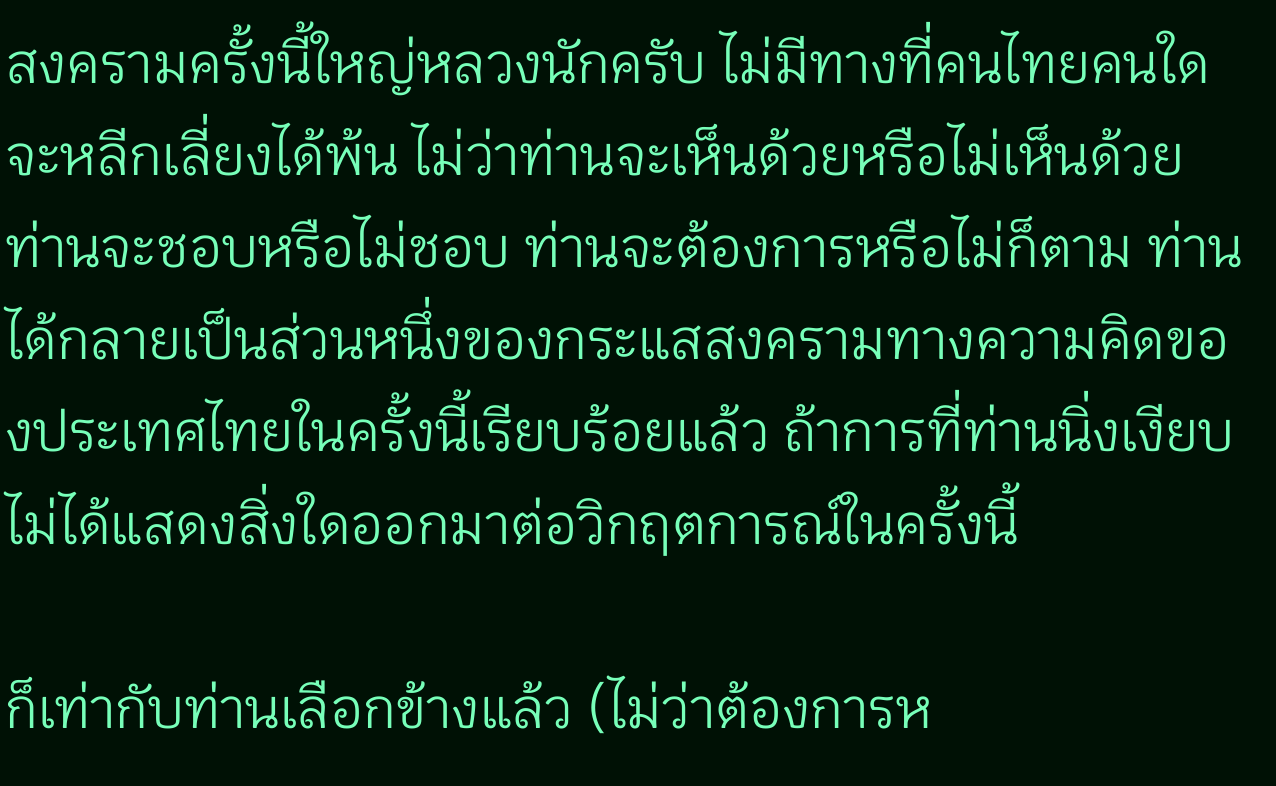สงครามครั้งนี้ใหญ่หลวงนักครับ ไม่มีทางที่คนไทยคนใดจะหลีกเลี่ยงได้พ้น ไม่ว่าท่านจะเห็นด้วยหรือไม่เห็นด้วย ท่านจะชอบหรือไม่ชอบ ท่านจะต้องการหรือไม่ก็ตาม ท่านได้กลายเป็นส่วนหนึ่งของกระแสสงครามทางความคิดของประเทศไทยในครั้งนี้เรียบร้อยแล้ว ถ้าการที่ท่านนิ่งเงียบไม่ได้แสดงสิ่งใดออกมาต่อวิกฤตการณ์ในครั้งนี้

ก็เท่ากับท่านเลือกข้างแล้ว (ไม่ว่าต้องการห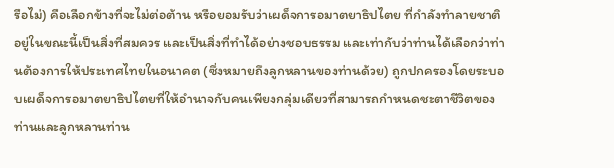รือไม่) คือเลือกข้างที่จะไม่ต่อต้าน หรือยอมรับว่าเผด็จการอมาตยาธิปไตย ที่กำลังทำลายชาติอยู่ในขณะนี้เป็นสิ่งที่สมควร และเป็นสิ่งที่ทำได้อย่างชอบธรรม และเท่ากับว่าท่านได้เลือกว่าท่านต้องการให้ประเทศไทยในอนาคต (ซึ่งหมายถึงลูกหลานของท่านด้วย) ถูกปกครองโดยระบอบเผด็จการอมาตยาธิปไตยที่ให้อำนาจกับคนเพียงกลุ่มเดียวที่สามารถกำหนดชะตาชีวิตของท่านและลูกหลานท่าน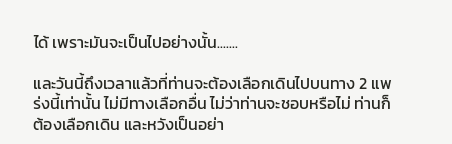ได้ เพราะมันจะเป็นไปอย่างนั้น.......

และวันนี้ถึงเวลาแล้วที่ท่านจะต้องเลือกเดินไปบนทาง 2 แพร่งนี้เท่านั้น ไม่มีทางเลือกอื่น ไม่ว่าท่านจะชอบหรือไม่ ท่านก็ต้องเลือกเดิน และหวังเป็นอย่า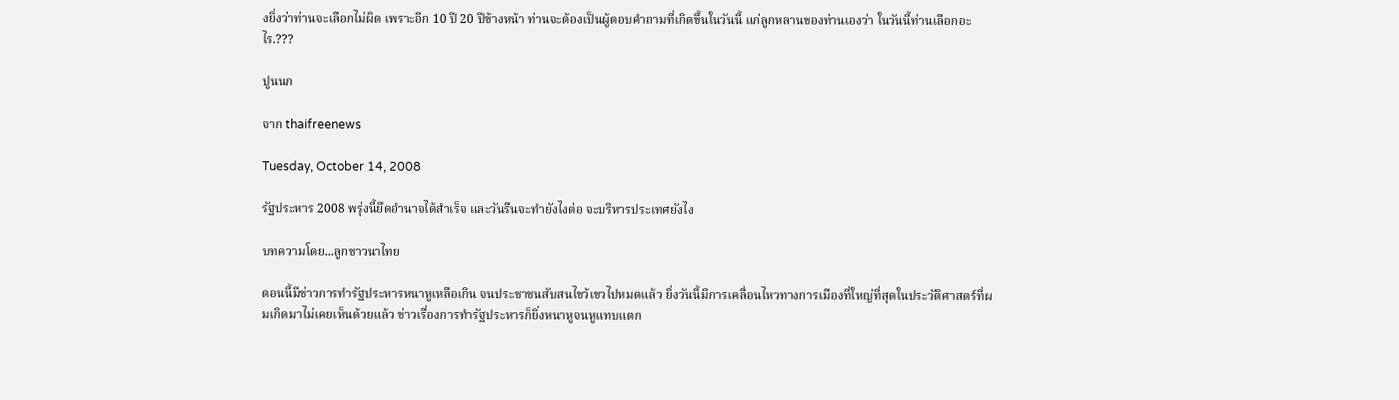งยิ่งว่าท่านจะเลือกไม่ผิด เพราะอีก 10 ปี 20 ปีข้างหน้า ท่านจะต้องเป็นผู้ตอบคำถามที่เกิดขึ้นในวันนี้ แก่ลูกหลานของท่านเองว่า ในวันนี้ท่านเลือกอะไร.???

ปูนนก

จาก thaifreenews

Tuesday, October 14, 2008

รัฐประหาร 2008 พรุ่งนี้ยึดอำนาจได้สำเร็จ และวันรืนจะทำยังไงต่อ จะบริหารประเทศยังไง

บทความโดย...ลูกชาวนาไทย

ตอนนี้มีข่าวการทำรัฐประหารหนาหูเหลือเกิน จนประชาชนสับสนไขว้เขวไปหมดแล้ว ยิ่งวันนี้มีการเคลื่อนไหวทางการเมืองที่ใหญ่ที่สุดในประวัติศาสตร์ที่ผมเกิดมาไม่เคยเห็นด้วยแล้ว ข่าวเรื่องการทำรัฐประหารก็ยิ่งหนาหูจนหูแทบแตก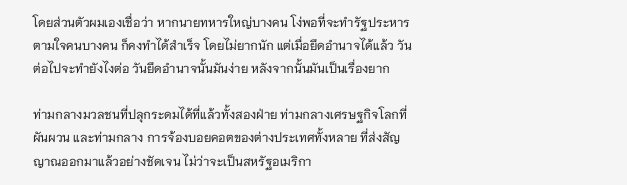โดยส่วนตัวผมเองเชื่อว่า หากนายทหารใหญ่บางคน โง่พอที่จะทำรัฐประหารตามใจคนบางคน ก็คงทำได้สำเร็จ โดยไม่ยากนัก แต่เมื่อยึดอำนาจได้แล้ว วันต่อไปจะทำยังไงต่อ วันยึดอำนาจนั้นมันง่าย หลังจากนั้นมันเป็นเรื่องยาก

ท่ามกลางมวลชนที่ปลุกระดมได้ที่แล้วทั้งสองฝ่าย ท่ามกลางเศรษฐกิจโลกที่ผันผวน และท่ามกลาง การจ้องบอยคอตของต่างประเทศทั้งหลาย ที่ส่งสัญญาณออกมาแล้วอย่างชัดเจน ไม่ว่าจะเป็นสหรัฐอเมริกา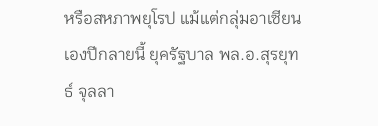หรือสหภาพยุโรป แม้แต่กลุ่มอาเซียนเองปีกลายนี้ ยุครัฐบาล พล.อ.สุรยุทธ์ จุลลา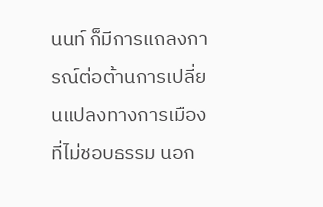นนท์ ก็มีการแถลงการณ์ต่อต้านการเปลี่ยนแปลงทางการเมืองที่ไม่ชอบธรรม นอก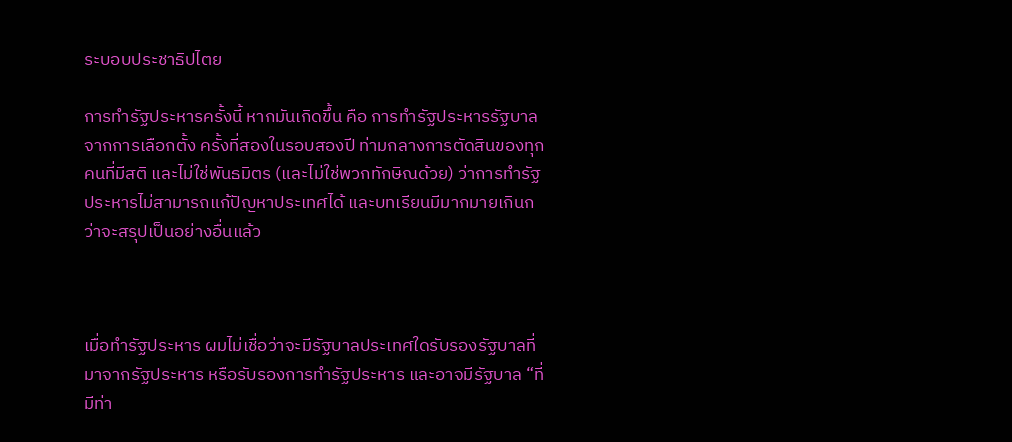ระบอบประชาธิปไตย

การทำรัฐประหารครั้งนี้ หากมันเกิดขึ้น คือ การทำรัฐประหารรัฐบาลจากการเลือกตั้ง ครั้งที่สองในรอบสองปี ท่ามกลางการตัดสินของทุกคนที่มีสติ และไม่ใช่พันธมิตร (และไม่ใช่พวกทักษิณด้วย) ว่าการทำรัฐประหารไม่สามารถแก้ปัญหาประเทศได้ และบทเรียนมีมากมายเกินกว่าจะสรุปเป็นอย่างอื่นแล้ว



เมื่อทำรัฐประหาร ผมไม่เชื่อว่าจะมีรัฐบาลประเทศใดรับรองรัฐบาลที่มาจากรัฐประหาร หรือรับรองการทำรัฐประหาร และอาจมีรัฐบาล “ที่มีท่า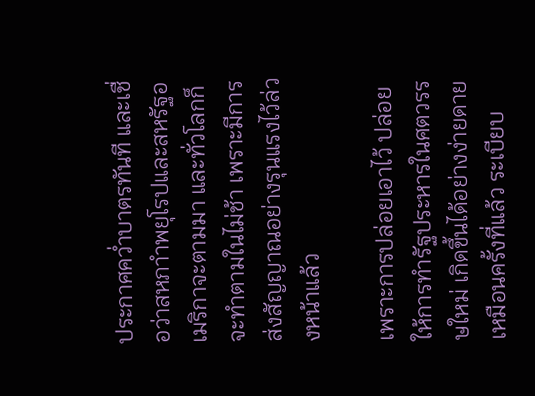ประกาศคว่ำบาตรทันที และเชื่อว่าสหภาำพยุโรปและสหรัฐอเมริกาจะตามมา และทั่วโลกก็จะทำตามในไม่ช้า เพราะมีการส่งสัญญาณอย่างรุนแรงไว้ล่วงหน้าแล้ว

เพราะการปล่อยเอาไว้ ปล่อยให้การทำรัฐประหารในศตวรรษใหม่ เกิดขึ้นได้อย่างง่ายดายเหมือนครั้งที่แล้ว ระเบียบ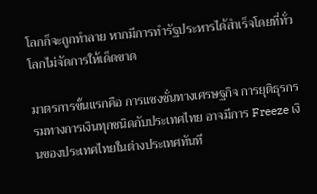โลกก็จะถูกทำลาย หากมีการทำรัฐประหารได้สำเร็จโดยที่ทั่วโลกไม่จัดการให้เด็ดขาด

มาตรการขั้นแรกคือ การแซงชั่นทางเศรษฐกิจ การยุติธุรกรรมทางการเงินทุกชนิดกับประเทศไทย อาจมีการ Freeze เงินของประเทศไทยในต่างประเทศทันที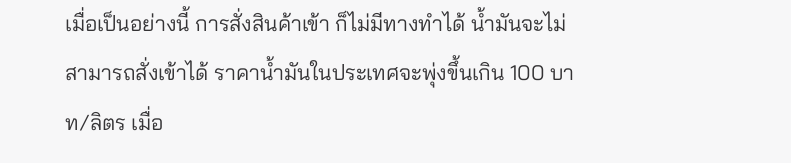เมื่อเป็นอย่างนี้ การสั่งสินค้าเข้า ก็ไม่มีทางทำได้ น้ำมันจะไม่สามารถสั่งเข้าได้ ราคาน้ำมันในประเทศจะพุ่งขึ้นเกิน 100 บาท/ลิตร เมื่อ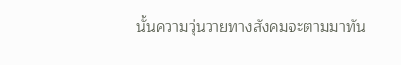นั้นความวุ่นวายทางสังคมจะตามมาทัน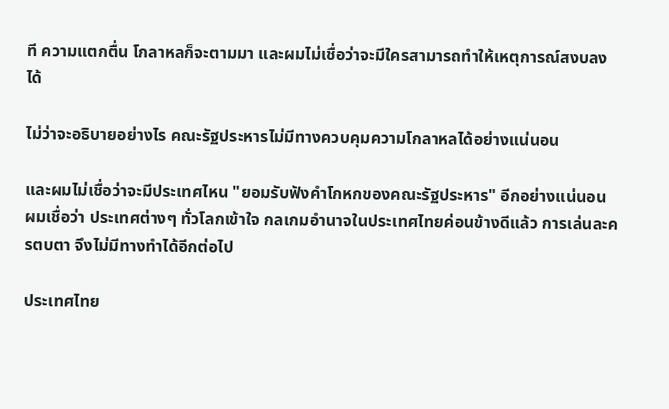ที ความแตกตื่น โกลาหลก็จะตามมา และผมไม่เชื่อว่าจะมีใครสามารถทำให้เหตุการณ์สงบลงได้

ไม่ว่าจะอธิบายอย่างไร คณะรัฐประหารไม่มีทางควบคุมความโกลาหลได้อย่างแน่นอน

และผมไม่เชื่อว่าจะมีประเทศไหน "ยอมรับฟังคำโกหกของคณะรัฐประหาร" อีกอย่างแน่นอน ผมเชื่อว่า ประเทศต่างๆ ทั่วโลกเข้าใจ กลเกมอำนาจในประเทศไทยค่อนข้างดีแล้ว การเล่นละครตบตา จึงไม่มีทางทำได้อีกต่อไป

ประเทศไทย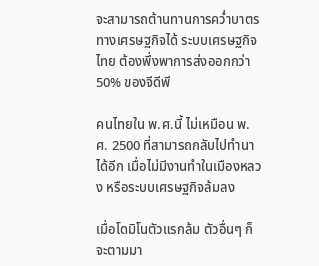จะสามารถต้านทานการคว่ำบาตรทางเศรษฐกิจได้ ระบบเศรษฐกิจไทย ต้องพึ่งพาการส่งออกกว่า
50% ของจีดีพี

คนไทยใน พ.ศ.นี้ ไม่เหมือน พ.ศ. 2500 ที่สามารถกลับไปทำนาได้อีก เมื่อไม่มีงานทำในเมืองหลวง หรือระบบเศรษฐกิจล้มลง

เมื่อโดมิโนตัวแรกล้ม ตัวอื่นๆ ก็จะตามมา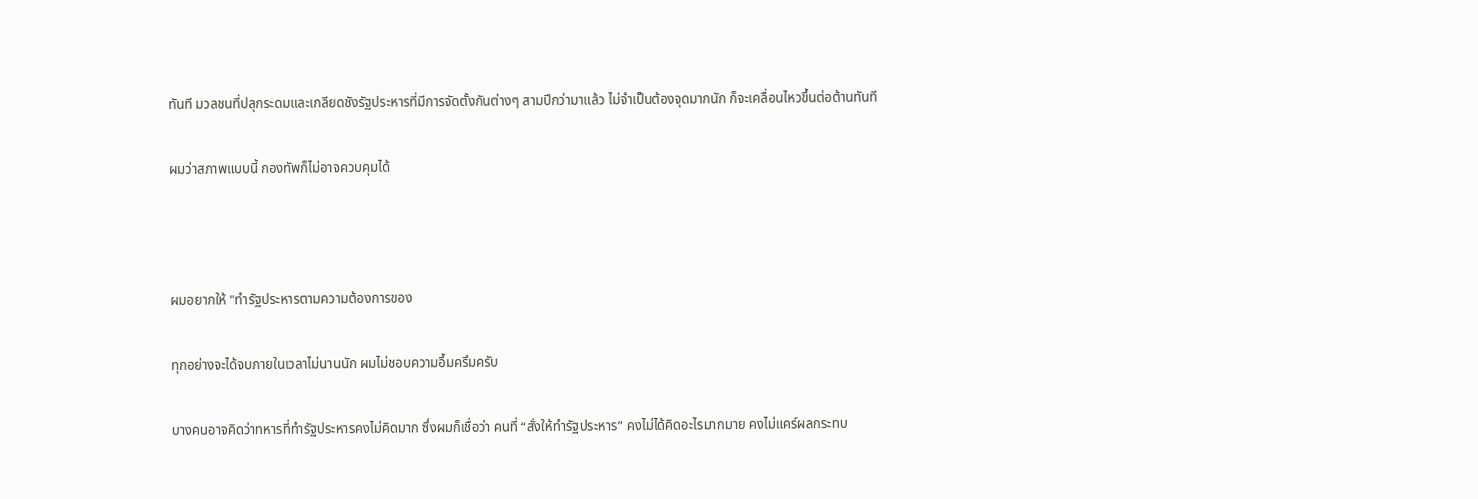ทันที มวลชนที่ปลุกระดมและเกลียดชังรัฐประหารที่มีการจัดตั้งกันต่างๆ สามปีกว่ามาแล้ว ไม่จำเป็นต้องจุดมากนัก ก็จะเคลื่อนไหวขึ้นต่อต้านทันที

ผมว่าสภาพแบบนี้ กองทัพก็ไม่อาจควบคุมได้



ผมอยากให้ "ทำรัฐประหารตามความต้องการของ

ทุกอย่างจะได้จบภายในเวลาไม่นานนัก ผมไม่ชอบความอึ้มครึมครับ

บางคนอาจคิดว่าทหารที่ทำรัฐประหารคงไม่คิดมาก ซึ่งผมก็เชื่อว่า คนที่ “สั่งให้ทำรัฐประหาร” คงไม่ได้คิดอะไรมากมาย คงไม่แคร์ผลกระทบ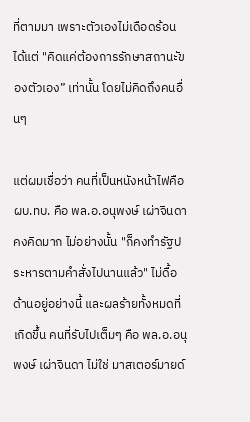ที่ตามมา เพราะตัวเองไม่เดือดร้อน ได้แต่ "คิดแค่ต้องการรักษาสถานะัของตัวเอง” เท่านั้น โดยไม่คิดถึงคนอื่นๆ

แต่ผมเชื่อว่า คนที่เป็นหนังหน้าไฟคือ ผบ.ทบ. คือ พล.อ.อนุพงษ์ เผ่าจินดา คงคิดมาก ไม่อย่างนั้น "ก็คงทำรัฐประหารตามคำสั่งไปนานแล้ว" ไม่ดื้อด้านอยู่อย่างนี้ และผลร้ายทั้งหมดที่เกิดขึ้น คนที่รับไปเต็มๆ คือ พล.อ.อนุพงษ์ เผ่าจินดา ไม่ใช่ มาสเตอร์มายด์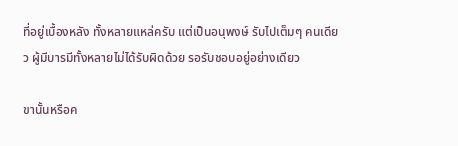ที่อยู่เบื้องหลัง ทั้งหลายแหล่ครับ แต่เป็นอนุพงษ์ รับไปเต็มๆ คนเดียว ผู้มีบารมีทั้งหลายไม่ได้รับผิดด้วย รอรับชอบอยู่อย่างเดียว

ขานั้นหรือค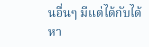นอื่นๆ มีแต่ได้กับได้ หา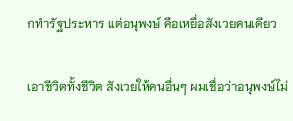กทำรัฐประหาร แต่อนุพงษ์ คือเหยื่อสังเวยคนเดียว

เอาชีวิตทั้งชีวิต สังเวยให้คนอื่นๆ ผมเชื่อว่าอนุพงษ์ไม่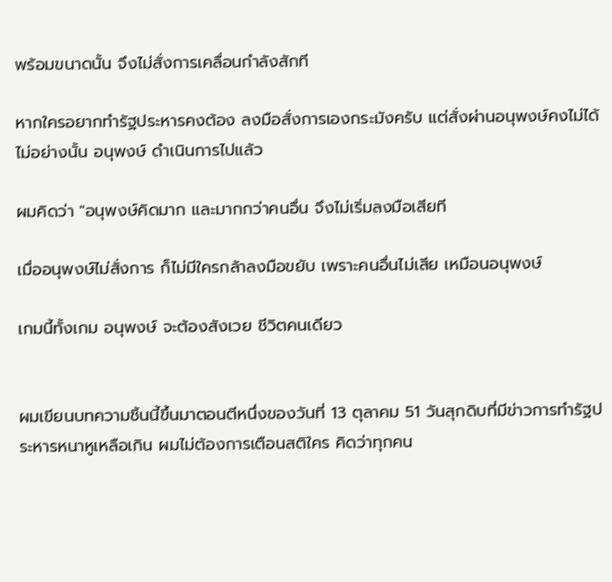พร้อมขนาดนั้น จึงไม่สั่งการเคลื่อนกำลังสักที

หากใครอยากทำรัฐประหารคงต้อง ลงมือสั่งการเองกระมังครับ แต่สั่งผ่านอนุพงษ์คงไม่ได้ ไม่อย่างนั้น อนุพงษ์ ดำเนินการไปแล้ว

ผมคิดว่า "อนุพงษ์คิดมาก และมากกว่าคนอื่น จึงไม่เริ่มลงมือเสียที

เมื่ออนุพงษ์ไม่สั่งการ ก็ไม่มีใครกล้าลงมือขยับ เพราะคนอื่นไม่เสีย เหมือนอนุพงษ์

เกมนี้ทั้งเกม อนุพงษ์ จะต้องสังเวย ชีวิตคนเดียว


ผมเขียนบทความชิ้นนี้ขึ้นมาตอนตีหนึ่งของวันที่ 13 ตุลาคม 51 วันสุกดิบที่มีข่าวการทำรัฐประหารหนาหูเหลือเกิน ผมไม่ต้องการเตือนสติใคร คิดว่าทุกคน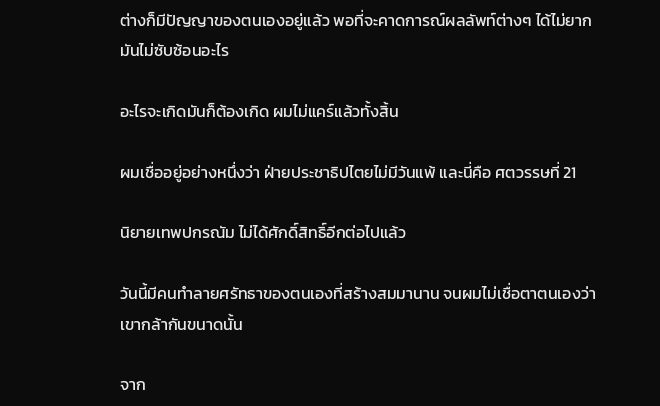ต่างก็มีปัญญาของตนเองอยู่แล้ว พอที่จะคาดการณ์ผลลัพท์ต่างๆ ได้ไม่ยาก มันไม่ซับซ้อนอะไร

อะไรจะเกิดมันก็ต้องเกิด ผมไม่แคร์แล้วทั้งสิ้น

ผมเชื่ออยู่อย่างหนึ่งว่า ฝ่ายประชาธิปไตยไม่มีวันแพ้ และนี่คือ ศตวรรษที่ 21

นิยายเทพปกรณัม ไม่ได้ศักดิ์สิทธิ์อีกต่อไปแล้ว

วันนี้มีคนทำลายศรัทธาของตนเองที่สร้างสมมานาน จนผมไม่เชื่อตาตนเองว่า เขากล้ากันขนาดนั้น

จาก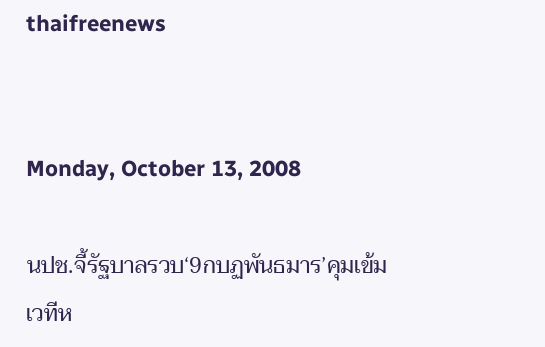thaifreenews


Monday, October 13, 2008

นปช.จี้รัฐบาลรวบ‘9กบฏพันธมาร’คุมเข้มเวทีห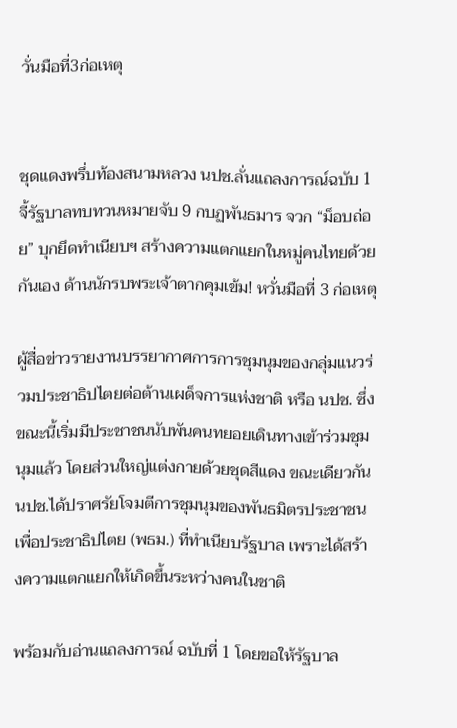วั่นมือที่3ก่อเหตุ


ชุดแดงพรึ่บท้องสนามหลวง นปช.ลั่นแถลงการณ์ฉบับ 1 จี้รัฐบาลทบทวนหมายจับ 9 กบฏพันธมาร จวก “ม็อบถ่อย” บุกยึดทำเนียบฯ สร้างความแตกแยกในหมู่คนไทยด้วยกันเอง ด้านนักรบพระเจ้าตากคุมเข้ม! หวั่นมือที่ 3 ก่อเหตุ

ผู้สื่อข่าวรายงานบรรยากาศการการชุมนุมของกลุ่มแนวร่วมประชาธิปไตยต่อต้านเผด็จการแห่งชาติ หรือ นปช. ซึ่งขณะนี้เริ่มมีประชาชนนับพันคนทยอยเดินทางเข้าร่วมชุมนุมแล้ว โดยส่วนใหญ่แต่งกายด้วยชุดสีแดง ขณะเดียวกัน นปช.ได้ปราศรัยโจมตีการชุมนุมของพันธมิตรประชาชนเพื่อประชาธิปไตย (พธม.) ที่ทำเนียบรัฐบาล เพราะได้สร้างความแตกแยกให้เกิดขึ้นระหว่างคนในชาติ

พร้อมกับอ่านแถลงการณ์ ฉบับที่ 1 โดยขอให้รัฐบาล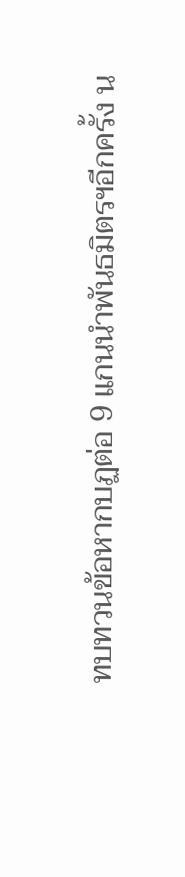ทบทวนข้อหากบฏต่อ 9 แกนนำพันธมิตรฯอีกครั้ง น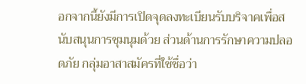อกจากนี้ยังมีการเปิดจุดลงทะเบียนรับบริจาคเพื่อสนับสนุนการชุมนุมด้วย ส่วนด้านการรักษาความปลอดภัย กลุ่มอาสาสมัครที่ใช้ชื่อว่า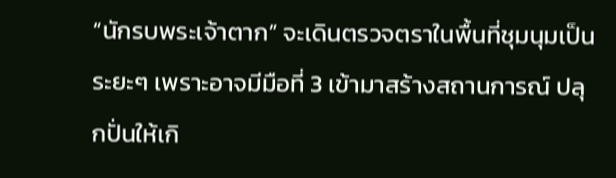“นักรบพระเจ้าตาก” จะเดินตรวจตราในพื้นที่ชุมนุมเป็นระยะๆ เพราะอาจมีมือที่ 3 เข้ามาสร้างสถานการณ์ ปลุกปั่นให้เกิ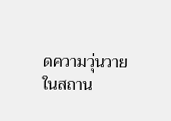ดความวุ่นวายในสถาน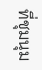ที่ชุมนุม